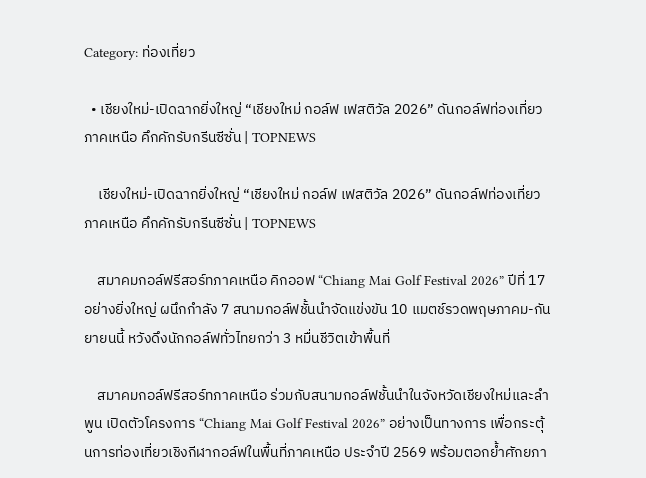Category: ท่องเที่ยว

  • เชียงใหม่-เปิดฉากยิ่งใหญ่ “เชียงใหม่ กอล์ฟ เฟสติวัล 2026” ดันกอล์ฟท่องเที่ยวภาคเหนือ คึกคักรับกรีนซีซั่น | TOPNEWS

    เชียงใหม่-เปิดฉากยิ่งใหญ่ “เชียงใหม่ กอล์ฟ เฟสติวัล 2026” ดันกอล์ฟท่องเที่ยวภาคเหนือ คึกคักรับกรีนซีซั่น | TOPNEWS

    สมาคมกอล์ฟรีสอร์ทภาคเหนือ คิกออฟ “Chiang Mai Golf Festival 2026” ปีที่ 17 อย่างยิ่งใหญ่ ผนึกกำลัง 7 สนามกอล์ฟชั้นนำจัดแข่งขัน 10 แมตช์รวดพฤษภาคม-กันยายนนี้ หวังดึงนักกอล์ฟทั่วไทยกว่า 3 หมื่นชีวิตเข้าพื้นที่

    สมาคมกอล์ฟรีสอร์ทภาคเหนือ ร่วมกับสนามกอล์ฟชั้นนำในจังหวัดเชียงใหม่และลำพูน เปิดตัวโครงการ “Chiang Mai Golf Festival 2026” อย่างเป็นทางการ เพื่อกระตุ้นการท่องเที่ยวเชิงกีฬากอล์ฟในพื้นที่ภาคเหนือ ประจำปี 2569 พร้อมตอกย้ำศักยภา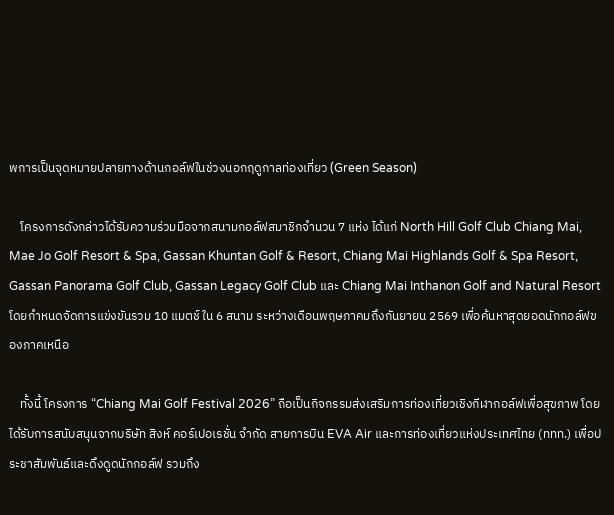พการเป็นจุดหมายปลายทางด้านกอล์ฟในช่วงนอกฤดูกาลท่องเที่ยว (Green Season)

    โครงการดังกล่าวได้รับความร่วมมือจากสนามกอล์ฟสมาชิกจำนวน 7 แห่ง ได้แก่ North Hill Golf Club Chiang Mai, Mae Jo Golf Resort & Spa, Gassan Khuntan Golf & Resort, Chiang Mai Highlands Golf & Spa Resort, Gassan Panorama Golf Club, Gassan Legacy Golf Club และ Chiang Mai Inthanon Golf and Natural Resort โดยกำหนดจัดการแข่งขันรวม 10 แมตช์ ใน 6 สนาม ระหว่างเดือนพฤษภาคมถึงกันยายน 2569 เพื่อค้นหาสุดยอดนักกอล์ฟของภาคเหนือ

    ทั้งนี้ โครงการ “Chiang Mai Golf Festival 2026” ถือเป็นกิจกรรมส่งเสริมการท่องเที่ยวเชิงกีฬากอล์ฟเพื่อสุขภาพ โดยได้รับการสนับสนุนจากบริษัท สิงห์ คอร์เปอเรชั่น จำกัด สายการบิน EVA Air และการท่องเที่ยวแห่งประเทศไทย (ททท.) เพื่อประชาสัมพันธ์และดึงดูดนักกอล์ฟ รวมถึง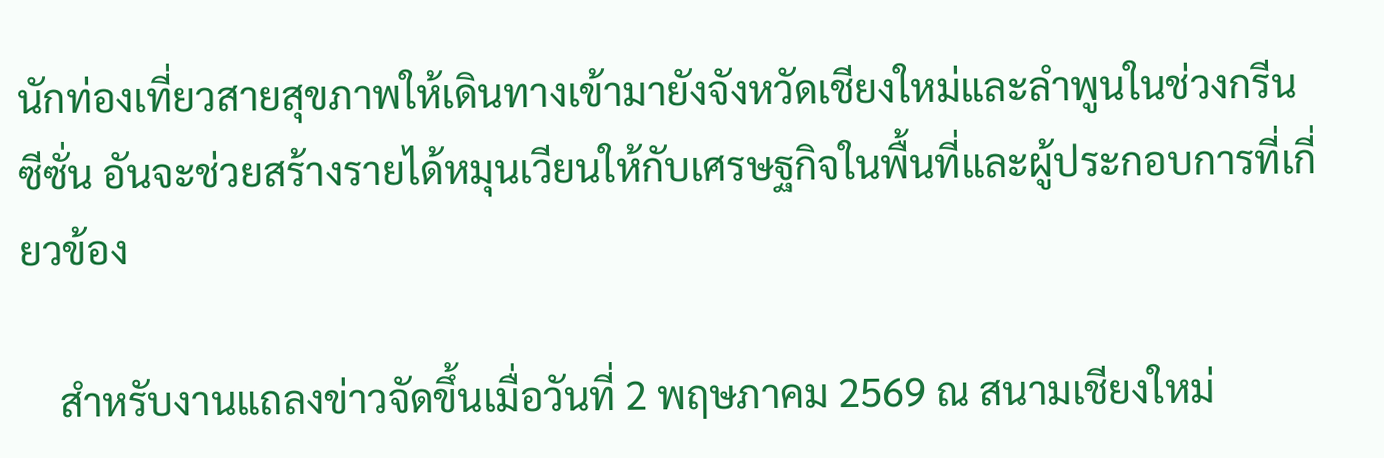นักท่องเที่ยวสายสุขภาพให้เดินทางเข้ามายังจังหวัดเชียงใหม่และลำพูนในช่วงกรีนซีซั่น อันจะช่วยสร้างรายได้หมุนเวียนให้กับเศรษฐกิจในพื้นที่และผู้ประกอบการที่เกี่ยวข้อง

    สำหรับงานแถลงข่าวจัดขึ้นเมื่อวันที่ 2 พฤษภาคม 2569 ณ สนามเชียงใหม่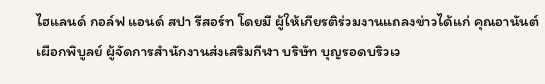ไฮแลนด์ กอล์ฟ แอนด์ สปา รีสอร์ท โดยมี ผู้ให้เกียรติร่วมงานแถลงข่าวได้แก่ คุณอานันต์ เผือกพิบูลย์ ผู้จัดการสำนักงานส่งเสริมกีฬา บริษัท บุญรอดบริวเว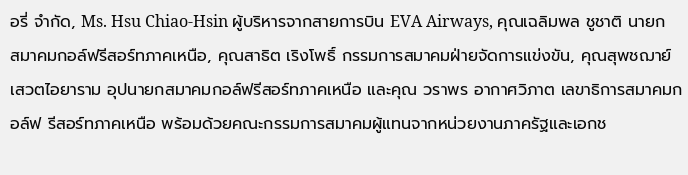อรี่ จำกัด, Ms. Hsu Chiao-Hsin ผู้บริหารจากสายการบิน EVA Airways, คุณเฉลิมพล ชูชาติ นายกสมาคมกอล์ฟรีสอร์ทภาคเหนือ, คุณสาธิต เริงโพธิ์ กรรมการสมาคมฝ่ายจัดการแข่งขัน, คุณสุพชฌาย์ เสวตไอยาราม อุปนายกสมาคมกอล์ฟรีสอร์ทภาคเหนือ และคุณ วราพร อากาศวิภาต เลขาธิการสมาคมกอล์ฟ รีสอร์ทภาคเหนือ พร้อมด้วยคณะกรรมการสมาคมผู้แทนจากหน่วยงานภาครัฐและเอกช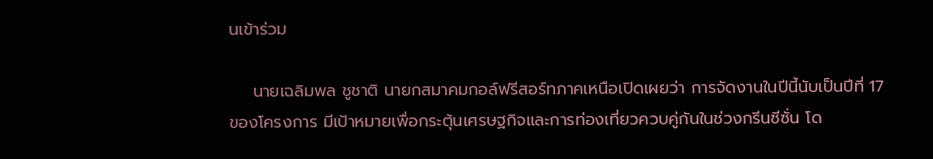นเข้าร่วม

    นายเฉลิมพล ชูชาติ นายกสมาคมกอล์ฟรีสอร์ทภาคเหนือเปิดเผยว่า การจัดงานในปีนี้นับเป็นปีที่ 17 ของโครงการ มีเป้าหมายเพื่อกระตุ้นเศรษฐกิจและการท่องเที่ยวควบคู่กันในช่วงกรีนซีซั่น โด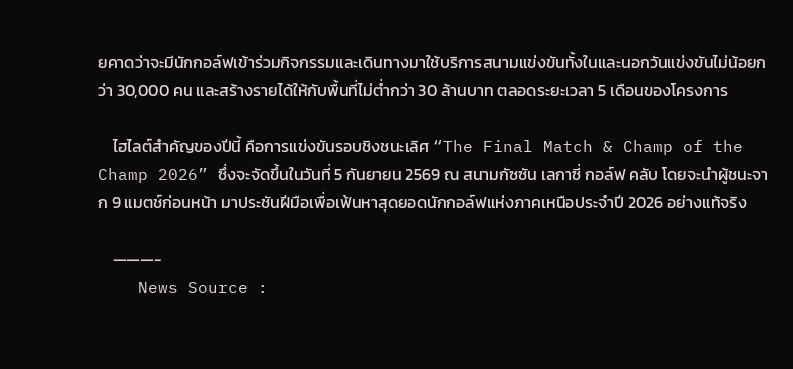ยคาดว่าจะมีนักกอล์ฟเข้าร่วมกิจกรรมและเดินทางมาใช้บริการสนามแข่งขันทั้งในและนอกวันแข่งขันไม่น้อยกว่า 30,000 คน และสร้างรายได้ให้กับพื้นที่ไม่ต่ำกว่า 30 ล้านบาท ตลอดระยะเวลา 5 เดือนของโครงการ

    ไฮไลต์สำคัญของปีนี้ คือการแข่งขันรอบชิงชนะเลิศ “The Final Match & Champ of the Champ 2026” ซึ่งจะจัดขึ้นในวันที่ 5 กันยายน 2569 ณ สนามกัซซัน เลกาซี่ กอล์ฟ คลับ โดยจะนำผู้ชนะจาก 9 แมตช์ก่อนหน้า มาประชันฝีมือเพื่อเฟ้นหาสุดยอดนักกอล์ฟแห่งภาคเหนือประจำปี 2026 อย่างแท้จริง

    ———-
    News Source :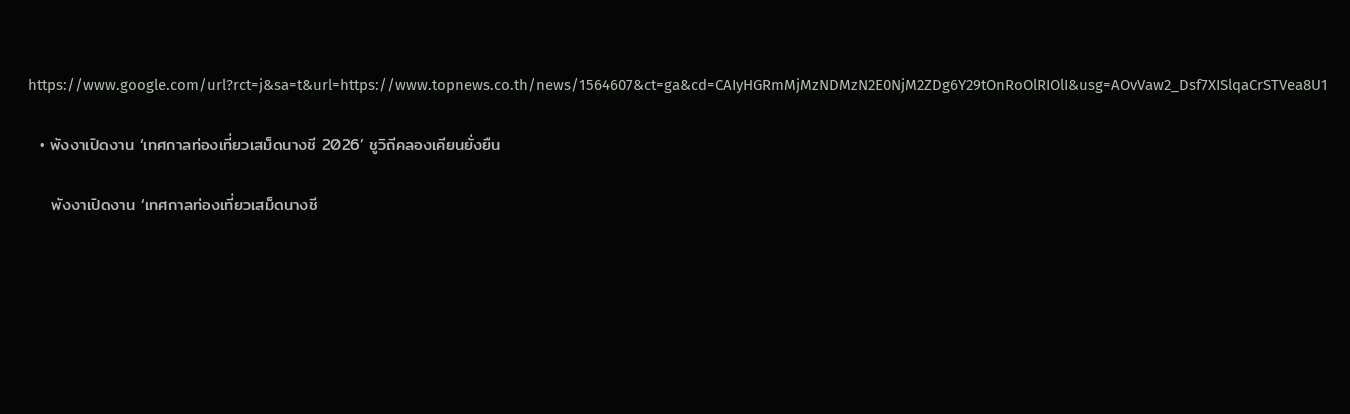https://www.google.com/url?rct=j&sa=t&url=https://www.topnews.co.th/news/1564607&ct=ga&cd=CAIyHGRmMjMzNDMzN2E0NjM2ZDg6Y29tOnRoOlRIOlI&usg=AOvVaw2_Dsf7XISlqaCrSTVea8U1

  • พังงาเปิดงาน ‘เทศกาลท่องเที่ยวเสม็ดนางชี 2026’ ชูวิถีคลองเคียนยั่งยืน

    พังงาเปิดงาน ‘เทศกาลท่องเที่ยวเสม็ดนางชี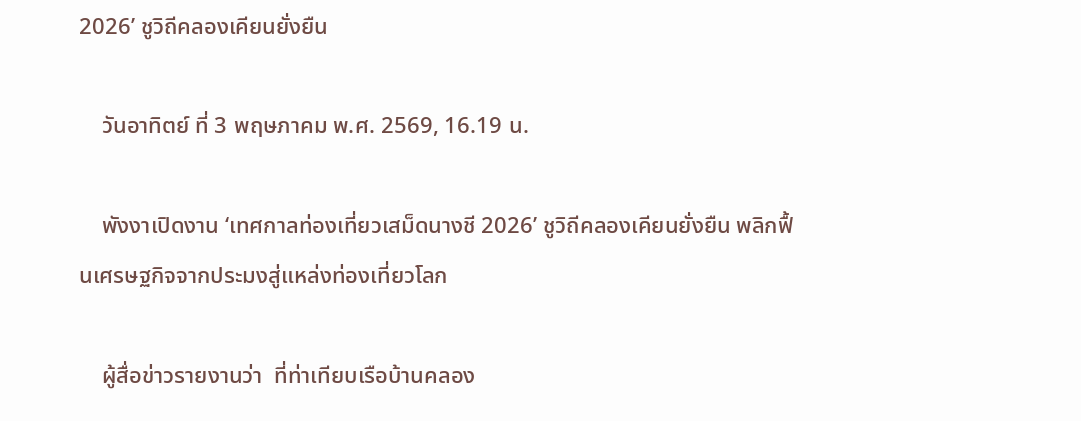2026’ ชูวิถีคลองเคียนยั่งยืน

    วันอาทิตย์ ที่ 3 พฤษภาคม พ.ศ. 2569, 16.19 น.

    พังงาเปิดงาน ‘เทศกาลท่องเที่ยวเสม็ดนางชี 2026’ ชูวิถีคลองเคียนยั่งยืน พลิกฟื้นเศรษฐกิจจากประมงสู่แหล่งท่องเที่ยวโลก

    ผู้สื่อข่าวรายงานว่า  ที่ท่าเทียบเรือบ้านคลอง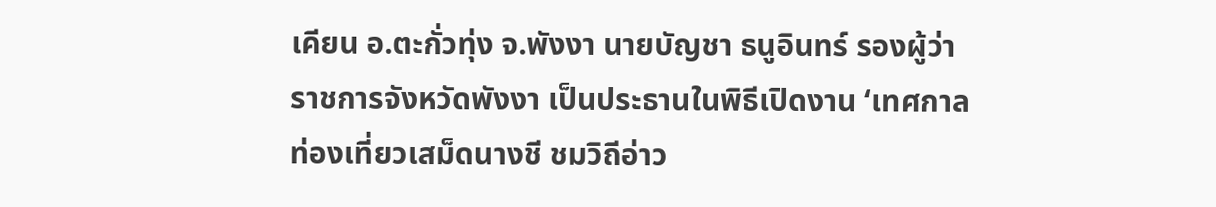เคียน อ.ตะกั่วทุ่ง จ.พังงา นายบัญชา ธนูอินทร์ รองผู้ว่าราชการจังหวัดพังงา เป็นประธานในพิธีเปิดงาน ‘เทศกาลท่องเที่ยวเสม็ดนางชี ชมวิถีอ่าว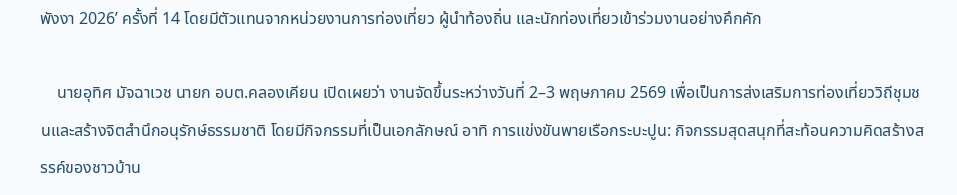พังงา 2026’ ครั้งที่ 14 โดยมีตัวแทนจากหน่วยงานการท่องเที่ยว ผู้นำท้องถิ่น และนักท่องเที่ยวเข้าร่วมงานอย่างคึกคัก

    นายอุทิศ มัจฉาเวช นายก อบต.คลองเคียน เปิดเผยว่า งานจัดขึ้นระหว่างวันที่ 2–3 พฤษภาคม 2569 เพื่อเป็นการส่งเสริมการท่องเที่ยววิถีชุมชนและสร้างจิตสำนึกอนุรักษ์ธรรมชาติ โดยมีกิจกรรมที่เป็นเอกลักษณ์ อาทิ การแข่งขันพายเรือกระบะปูน: กิจกรรมสุดสนุกที่สะท้อนความคิดสร้างสรรค์ของชาวบ้าน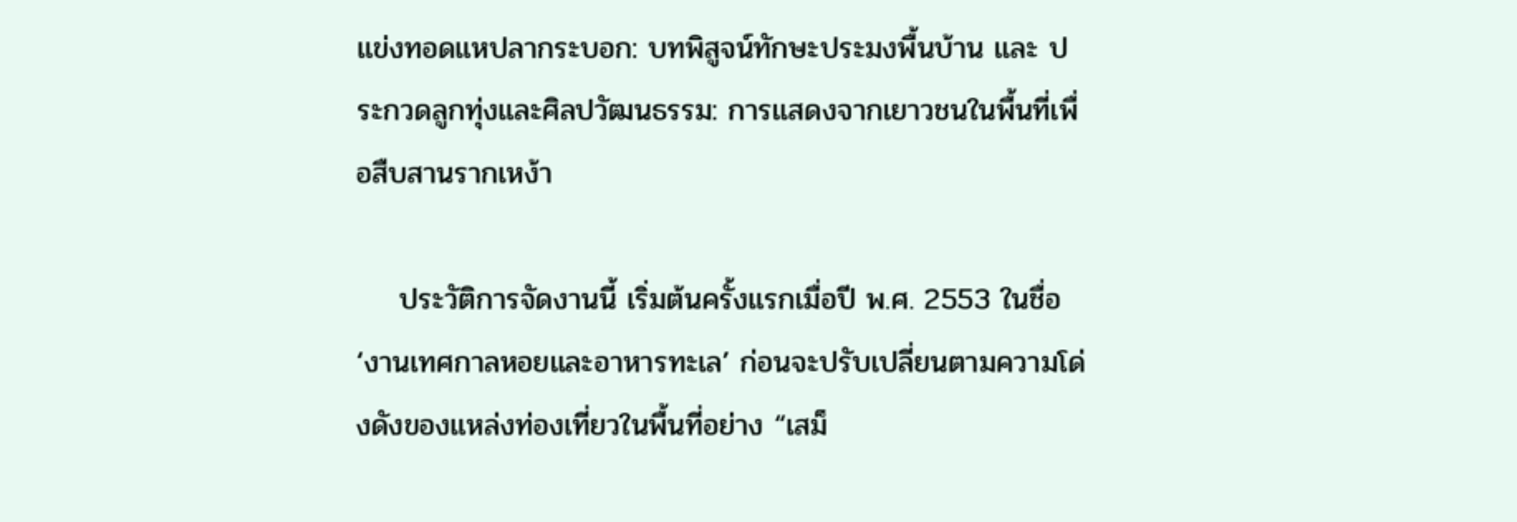แข่งทอดแหปลากระบอก: บทพิสูจน์ทักษะประมงพื้นบ้าน และ ประกวดลูกทุ่งและศิลปวัฒนธรรม: การแสดงจากเยาวชนในพื้นที่เพื่อสืบสานรากเหง้า

    ประวัติการจัดงานนี้ เริ่มต้นครั้งแรกเมื่อปี พ.ศ. 2553 ในชื่อ ‘งานเทศกาลหอยและอาหารทะเล’ ก่อนจะปรับเปลี่ยนตามความโด่งดังของแหล่งท่องเที่ยวในพื้นที่อย่าง “เสม็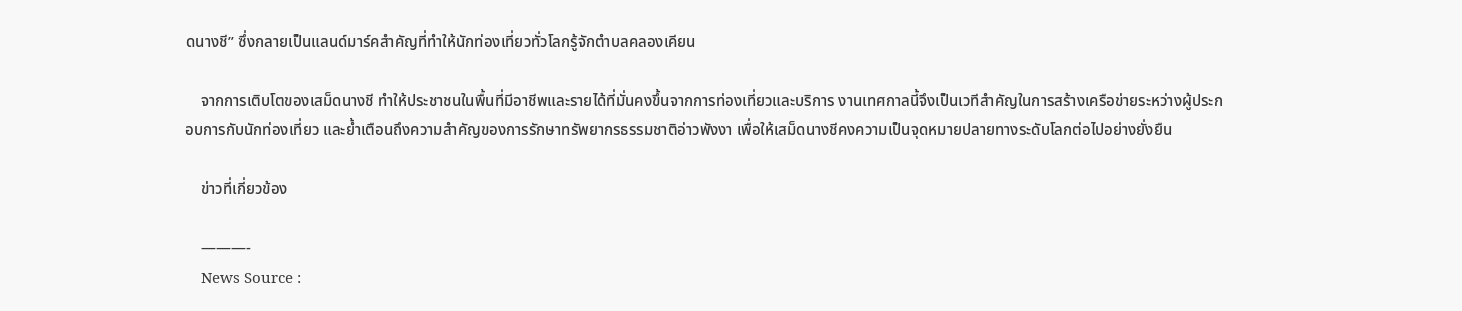ดนางชี” ซึ่งกลายเป็นแลนด์มาร์คสำคัญที่ทำให้นักท่องเที่ยวทั่วโลกรู้จักตำบลคลองเคียน

    จากการเติบโตของเสม็ดนางชี ทำให้ประชาชนในพื้นที่มีอาชีพและรายได้ที่มั่นคงขึ้นจากการท่องเที่ยวและบริการ งานเทศกาลนี้จึงเป็นเวทีสำคัญในการสร้างเครือข่ายระหว่างผู้ประกอบการกับนักท่องเที่ยว และย้ำเตือนถึงความสำคัญของการรักษาทรัพยากรธรรมชาติอ่าวพังงา เพื่อให้เสม็ดนางชีคงความเป็นจุดหมายปลายทางระดับโลกต่อไปอย่างยั่งยืน

    ข่าวที่เกี่ยวข้อง

    ———-
    News Source :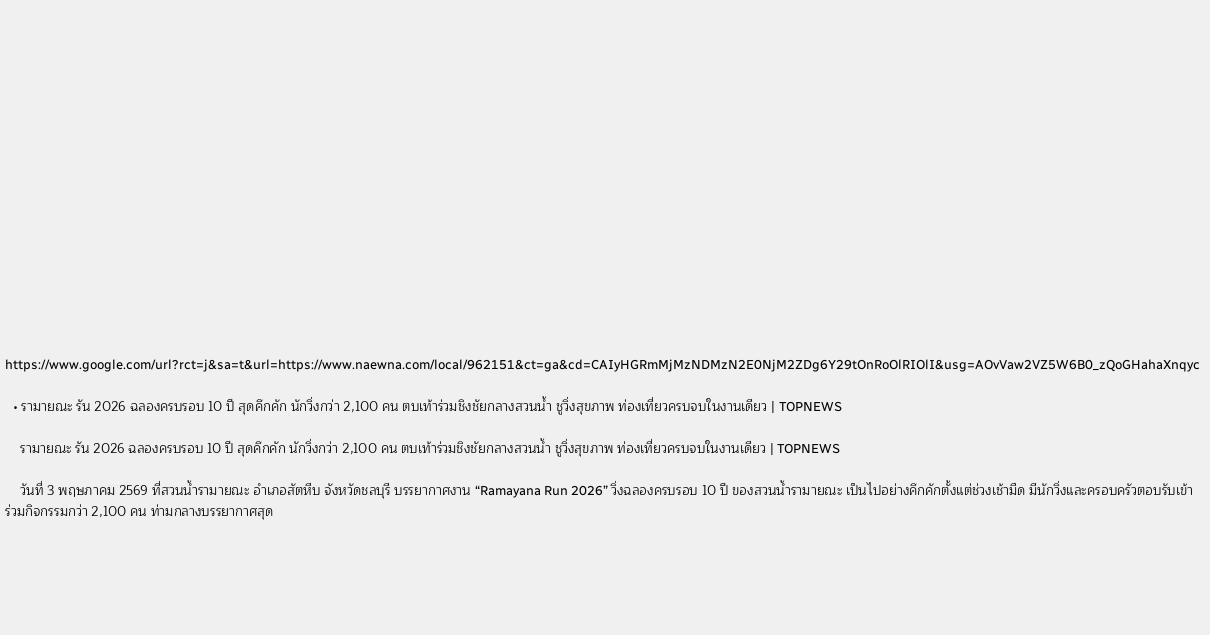https://www.google.com/url?rct=j&sa=t&url=https://www.naewna.com/local/962151&ct=ga&cd=CAIyHGRmMjMzNDMzN2E0NjM2ZDg6Y29tOnRoOlRIOlI&usg=AOvVaw2VZ5W6B0_zQoGHahaXnqyc

  • รามายณะ รัน 2026 ฉลองครบรอบ 10 ปี สุดคึกคัก นักวิ่งกว่า 2,100 คน ตบเท้าร่วมชิงชัยกลางสวนน้ำ ชูวิ่งสุขภาพ ท่องเที่ยวครบจบในงานเดียว | TOPNEWS

    รามายณะ รัน 2026 ฉลองครบรอบ 10 ปี สุดคึกคัก นักวิ่งกว่า 2,100 คน ตบเท้าร่วมชิงชัยกลางสวนน้ำ ชูวิ่งสุขภาพ ท่องเที่ยวครบจบในงานเดียว | TOPNEWS

    วันที่ 3 พฤษภาคม 2569 ที่สวนน้ำรามายณะ อำเภอสัตหีบ จังหวัดชลบุรี บรรยากาศงาน “Ramayana Run 2026” วิ่งฉลองครบรอบ 10 ปี ของสวนน้ำรามายณะ เป็นไปอย่างคึกคักตั้งแต่ช่วงเช้ามืด มีนักวิ่งและครอบครัวตอบรับเข้าร่วมกิจกรรมกว่า 2,100 คน ท่ามกลางบรรยากาศสุด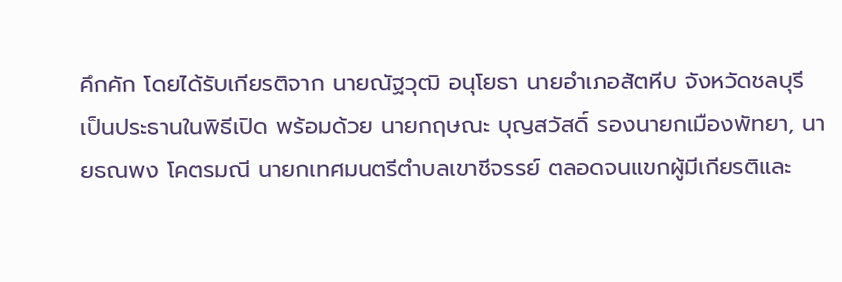คึกคัก โดยได้รับเกียรติจาก นายณัฐวุฒิ อนุโยธา นายอำเภอสัตหีบ จังหวัดชลบุรี เป็นประธานในพิธีเปิด พร้อมด้วย นายกฤษณะ บุญสวัสดิ์ รองนายกเมืองพัทยา, นายธณพง โคตรมณี นายกเทศมนตรีตำบลเขาชีจรรย์ ตลอดจนแขกผู้มีเกียรติและ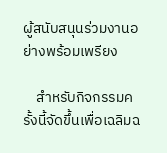ผู้สนับสนุนร่วมงานอย่างพร้อมเพรียง

    สำหรับกิจกรรมครั้งนี้จัดขึ้นเพื่อเฉลิมฉ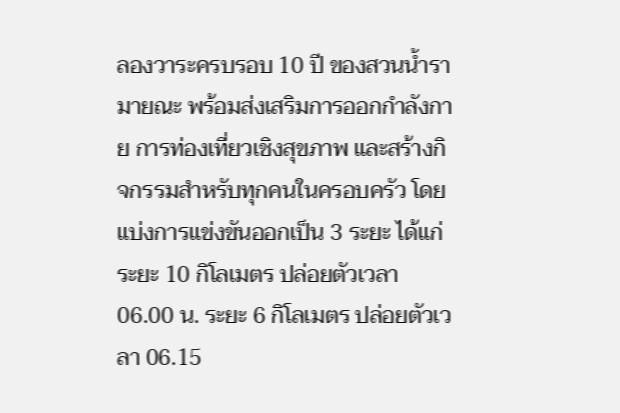ลองวาระครบรอบ 10 ปี ของสวนน้ำรามายณะ พร้อมส่งเสริมการออกกำลังกาย การท่องเที่ยวเชิงสุขภาพ และสร้างกิจกรรมสำหรับทุกคนในครอบครัว โดยแบ่งการแข่งขันออกเป็น 3 ระยะ ได้แก่ ระยะ 10 กิโลเมตร ปล่อยตัวเวลา 06.00 น. ระยะ 6 กิโลเมตร ปล่อยตัวเวลา 06.15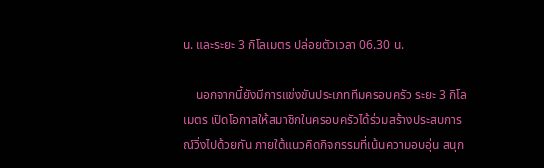น. และระยะ 3 กิโลเมตร ปล่อยตัวเวลา 06.30 น.

    นอกจากนี้ยังมีการแข่งขันประเภททีมครอบครัว ระยะ 3 กิโลเมตร เปิดโอกาสให้สมาชิกในครอบครัวได้ร่วมสร้างประสบการณ์วิ่งไปด้วยกัน ภายใต้แนวคิดกิจกรรมที่เน้นความอบอุ่น สนุก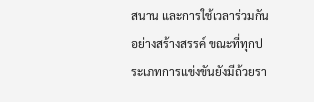สนาน และการใช้เวลาร่วมกันอย่างสร้างสรรค์ ขณะที่ทุกประเภทการแข่งขันยังมีถ้วยรา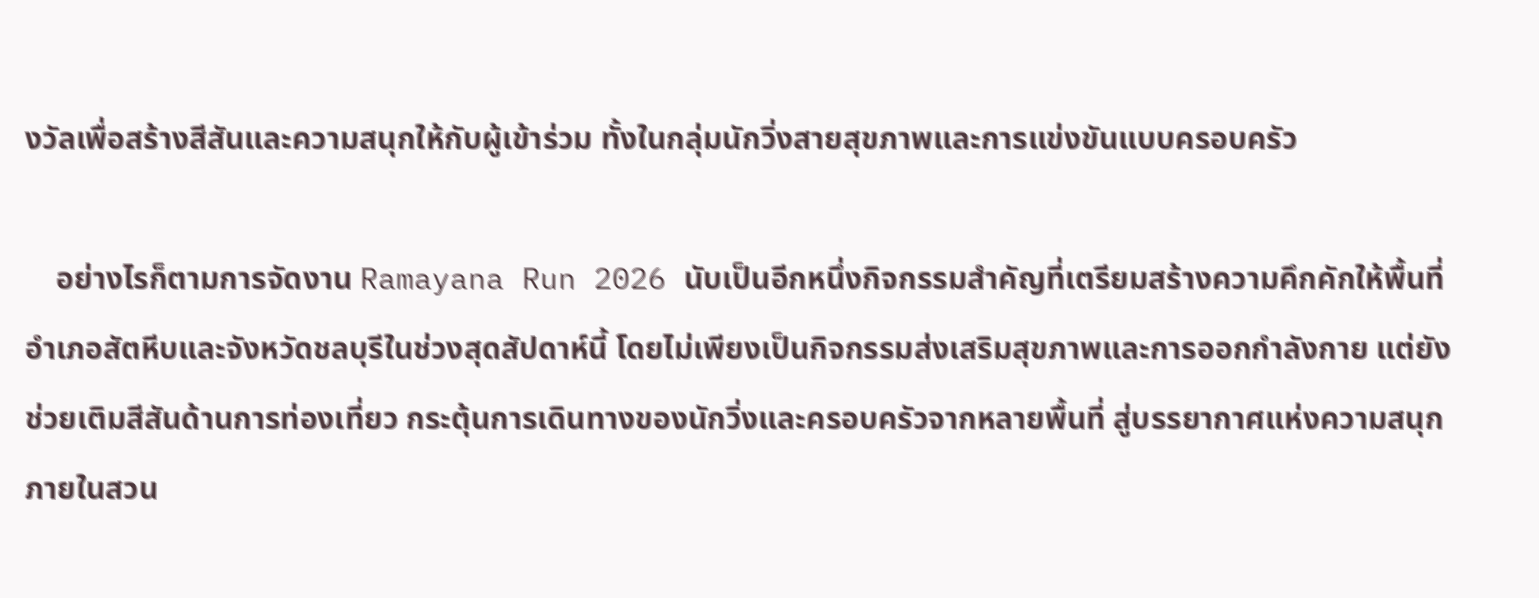งวัลเพื่อสร้างสีสันและความสนุกให้กับผู้เข้าร่วม ทั้งในกลุ่มนักวิ่งสายสุขภาพและการแข่งขันแบบครอบครัว

    อย่างไรก็ตามการจัดงาน Ramayana Run 2026 นับเป็นอีกหนึ่งกิจกรรมสำคัญที่เตรียมสร้างความคึกคักให้พื้นที่อำเภอสัตหีบและจังหวัดชลบุรีในช่วงสุดสัปดาห์นี้ โดยไม่เพียงเป็นกิจกรรมส่งเสริมสุขภาพและการออกกำลังกาย แต่ยังช่วยเติมสีสันด้านการท่องเที่ยว กระตุ้นการเดินทางของนักวิ่งและครอบครัวจากหลายพื้นที่ สู่บรรยากาศแห่งความสนุกภายในสวน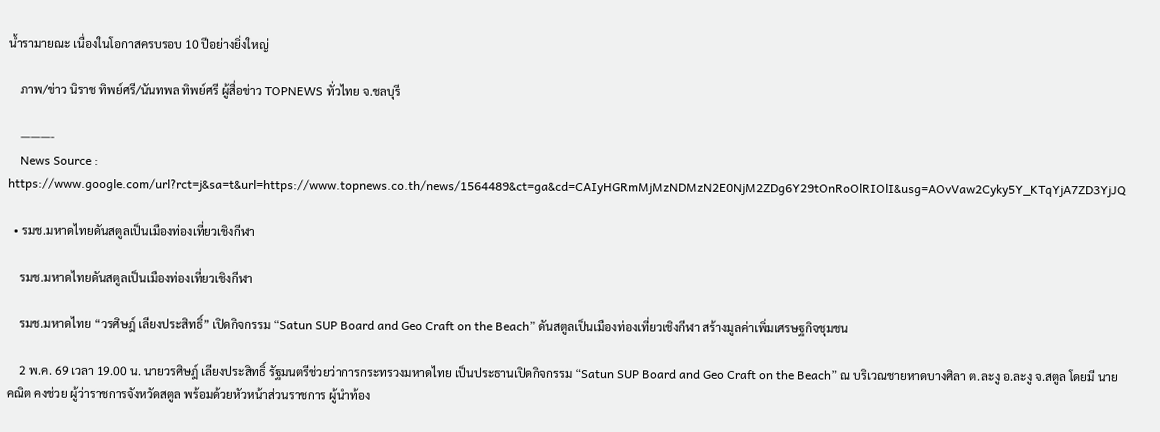น้ำรามายณะ เนื่องในโอกาสครบรอบ 10 ปีอย่างยิ่งใหญ่

    ภาพ/ข่าว นิราช ทิพย์ศรี/นันทพล ทิพย์ศรี ผู้สื่อข่าว TOPNEWS ทั่วไทย จ.ชลบุรี

    ———-
    News Source : https://www.google.com/url?rct=j&sa=t&url=https://www.topnews.co.th/news/1564489&ct=ga&cd=CAIyHGRmMjMzNDMzN2E0NjM2ZDg6Y29tOnRoOlRIOlI&usg=AOvVaw2Cyky5Y_KTqYjA7ZD3YjJQ

  • รมช.มหาดไทยดันสตูลเป็นเมืองท่องเที่ยวเชิงกีฬา

    รมช.มหาดไทยดันสตูลเป็นเมืองท่องเที่ยวเชิงกีฬา

    รมช.มหาดไทย “วรศิษฎ์ เลียงประสิทธิ์” เปิดกิจกรรม “Satun SUP Board and Geo Craft on the Beach” ดันสตูลเป็นเมืองท่องเที่ยวเชิงกีฬา สร้างมูลค่าเพิ่มเศรษฐกิจชุมชน

    2 พ.ค. 69 เวลา 19.00 น. นายวรศิษฎ์ เลียงประสิทธิ์ รัฐมนตรีช่วยว่าการกระทรวงมหาดไทย เป็นประธานเปิดกิจกรรม “Satun SUP Board and Geo Craft on the Beach” ณ บริเวณชายหาดบางศิลา ต.ละงู อ.ละงู จ.สตูล โดยมี นายคณิต คงช่วย ผู้ว่าราชการจังหวัดสตูล พร้อมด้วยหัวหน้าส่วนราชการ ผู้นำท้อง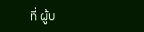ที่ ผู้บ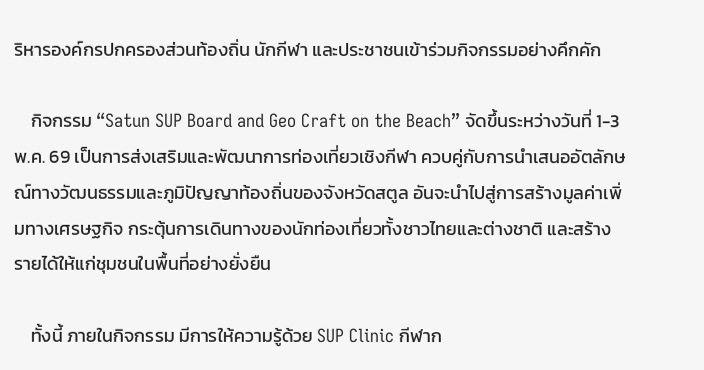ริหารองค์กรปกครองส่วนท้องถิ่น นักกีฬา และประชาชนเข้าร่วมกิจกรรมอย่างคึกคัก

    กิจกรรม “Satun SUP Board and Geo Craft on the Beach” จัดขึ้นระหว่างวันที่ 1-3 พ.ค. 69 เป็นการส่งเสริมและพัฒนาการท่องเที่ยวเชิงกีฬา ควบคู่กับการนำเสนออัตลักษณ์ทางวัฒนธรรมและภูมิปัญญาท้องถิ่นของจังหวัดสตูล อันจะนำไปสู่การสร้างมูลค่าเพิ่มทางเศรษฐกิจ กระตุ้นการเดินทางของนักท่องเที่ยวทั้งชาวไทยและต่างชาติ และสร้างรายได้ให้แก่ชุมชนในพื้นที่อย่างยั่งยืน

    ทั้งนี้ ภายในกิจกรรม มีการให้ความรู้ด้วย SUP Clinic กีฬาก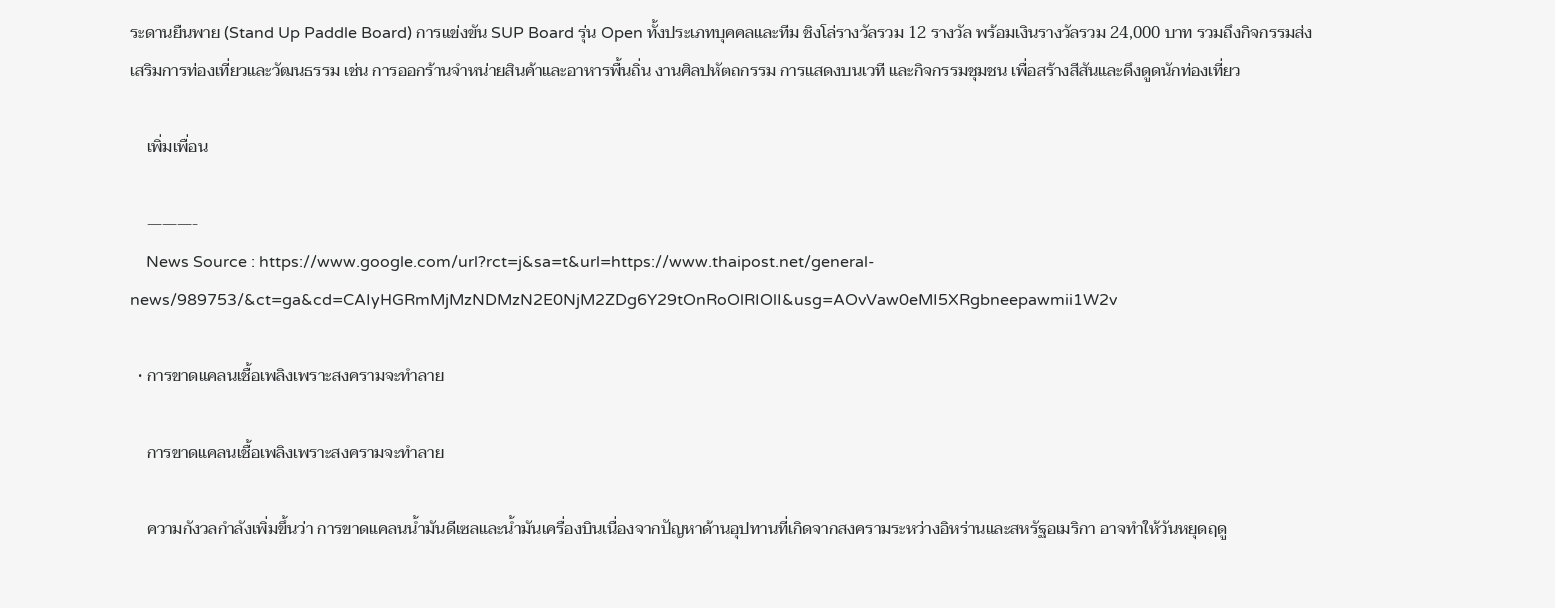ระดานยืนพาย (Stand Up Paddle Board) การแข่งขัน SUP Board รุ่น Open ทั้งประเภทบุคคลและทีม ชิงโล่รางวัลรวม 12 รางวัล พร้อมเงินรางวัลรวม 24,000 บาท รวมถึงกิจกรรมส่งเสริมการท่องเที่ยวและวัฒนธรรม เช่น การออกร้านจำหน่ายสินค้าและอาหารพื้นถิ่น งานศิลปหัตถกรรม การแสดงบนเวที และกิจกรรมชุมชน เพื่อสร้างสีสันและดึงดูดนักท่องเที่ยว

    เพิ่มเพื่อน

    ———-
    News Source : https://www.google.com/url?rct=j&sa=t&url=https://www.thaipost.net/general-news/989753/&ct=ga&cd=CAIyHGRmMjMzNDMzN2E0NjM2ZDg6Y29tOnRoOlRIOlI&usg=AOvVaw0eMI5XRgbneepawmii1W2v

  • การขาดแคลนเชื้อเพลิงเพราะสงครามจะทำลาย

    การขาดแคลนเชื้อเพลิงเพราะสงครามจะทำลาย

    ความกังวลกำลังเพิ่มขึ้นว่า การขาดแคลนน้ำมันดีเซลและน้ำมันเครื่องบินเนื่องจากปัญหาด้านอุปทานที่เกิดจากสงครามระหว่างอิหร่านและสหรัฐอเมริกา อาจทำให้วันหยุดฤดู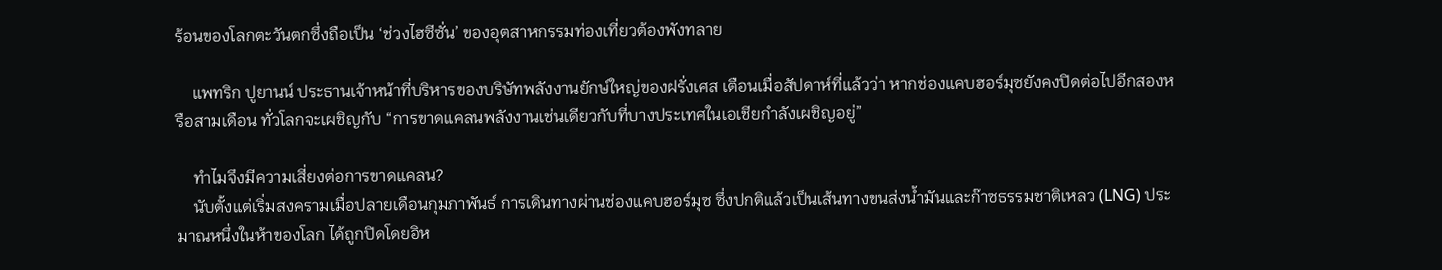ร้อนของโลกตะวันตกซึ่งถือเป็น ‘ช่วงไฮซีซั่น’ ของอุตสาหกรรมท่องเที่ยวต้องพังทลาย

    แพทริก ปูยานน์ ประธานเจ้าหน้าที่บริหารของบริษัทพลังงานยักษ์ใหญ่ของฝรั่งเศส เตือนเมื่อสัปดาห์ที่แล้วว่า หากช่องแคบฮอร์มุซยังคงปิดต่อไปอีกสองหรือสามเดือน ทั่วโลกจะเผชิญกับ “การขาดแคลนพลังงานเช่นเดียวกับที่บางประเทศในเอเชียกำลังเผชิญอยู่”

    ทำไมจึงมีความเสี่ยงต่อการขาดแคลน?
    นับตั้งแต่เริ่มสงครามเมื่อปลายเดือนกุมภาพันธ์ การเดินทางผ่านช่องแคบฮอร์มุซ ซึ่งปกติแล้วเป็นเส้นทางขนส่งน้ำมันและก๊าซธรรมชาติเหลว (LNG) ประมาณหนึ่งในห้าของโลก ได้ถูกปิดโดยอิห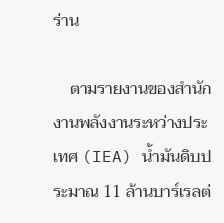ร่าน

    ตามรายงานของสำนักงานพลังงานระหว่างประเทศ (IEA) น้ำมันดิบประมาณ 11 ล้านบาร์เรลต่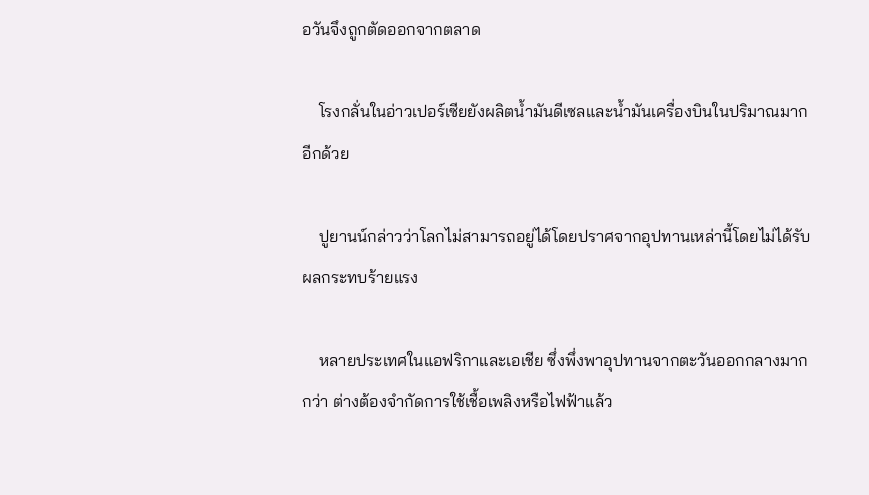อวันจึงถูกตัดออกจากตลาด

    โรงกลั่นในอ่าวเปอร์เซียยังผลิตน้ำมันดีเซลและน้ำมันเครื่องบินในปริมาณมากอีกด้วย

    ปูยานน์กล่าวว่าโลกไม่สามารถอยู่ได้โดยปราศจากอุปทานเหล่านี้โดยไม่ได้รับผลกระทบร้ายแรง

    หลายประเทศในแอฟริกาและเอเชีย ซึ่งพึ่งพาอุปทานจากตะวันออกกลางมากกว่า ต่างต้องจำกัดการใช้เชื้อเพลิงหรือไฟฟ้าแล้ว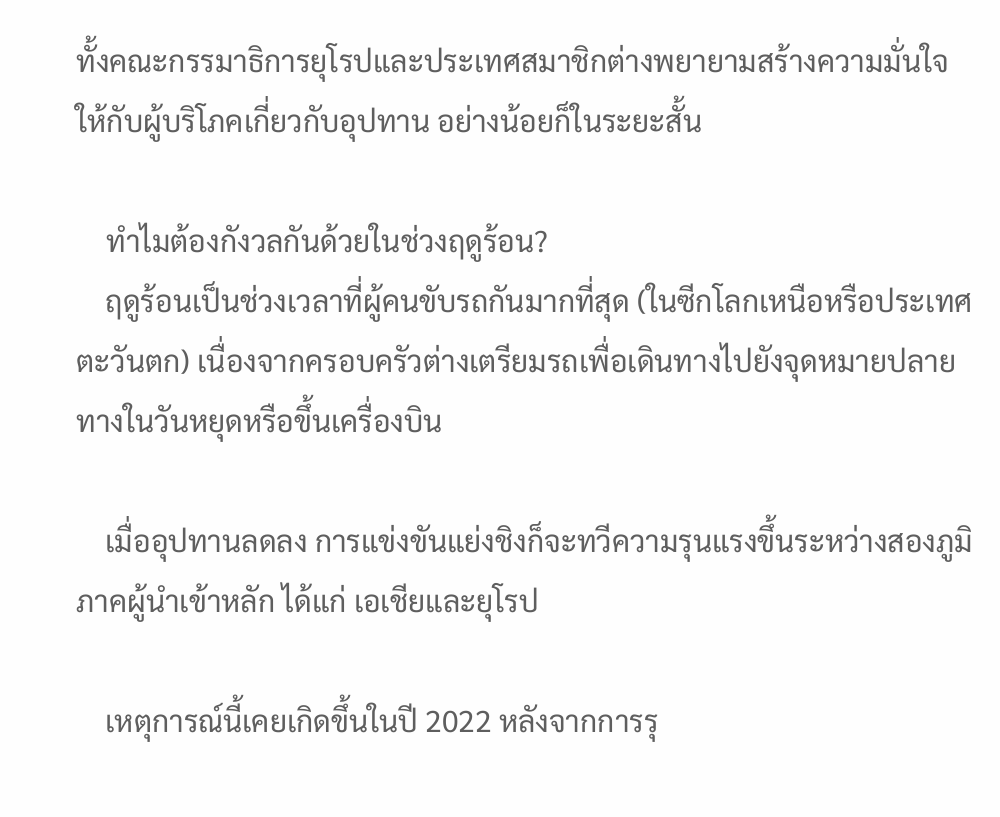ทั้งคณะกรรมาธิการยุโรปและประเทศสมาชิกต่างพยายามสร้างความมั่นใจให้กับผู้บริโภคเกี่ยวกับอุปทาน อย่างน้อยก็ในระยะสั้น

    ทำไมต้องกังวลกันด้วยในช่วงฤดูร้อน?
    ฤดูร้อนเป็นช่วงเวลาที่ผู้คนขับรถกันมากที่สุด (ในซีกโลกเหนือหรือประเทศตะวันตก) เนื่องจากครอบครัวต่างเตรียมรถเพื่อเดินทางไปยังจุดหมายปลายทางในวันหยุดหรือขึ้นเครื่องบิน

    เมื่ออุปทานลดลง การแข่งขันแย่งชิงก็จะทวีความรุนแรงขึ้นระหว่างสองภูมิภาคผู้นำเข้าหลัก ได้แก่ เอเชียและยุโรป

    เหตุการณ์นี้เคยเกิดขึ้นในปี 2022 หลังจากการรุ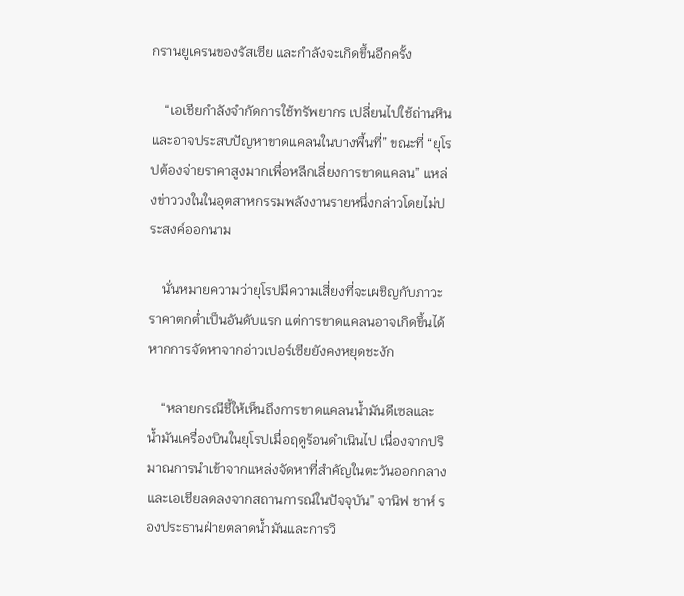กรานยูเครนของรัสเซีย และกำลังจะเกิดขึ้นอีกครั้ง

    “เอเชียกำลังจำกัดการใช้ทรัพยากร เปลี่ยนไปใช้ถ่านหิน และอาจประสบปัญหาขาดแคลนในบางพื้นที่” ขณะที่ “ยุโรปต้องจ่ายราคาสูงมากเพื่อหลีกเลี่ยงการขาดแคลน” แหล่งข่าววงในในอุตสาหกรรมพลังงานรายหนึ่งกล่าวโดยไม่ประสงค์ออกนาม

    นั่นหมายความว่ายุโรปมีความเสี่ยงที่จะเผชิญกับภาวะราคาตกต่ำเป็นอันดับแรก แต่การขาดแคลนอาจเกิดขึ้นได้หากการจัดหาจากอ่าวเปอร์เซียยังคงหยุดชะงัก

    “หลายกรณีชี้ให้เห็นถึงการขาดแคลนน้ำมันดีเซลและน้ำมันเครื่องบินในยุโรปเมื่อฤดูร้อนดำเนินไป เนื่องจากปริมาณการนำเข้าจากแหล่งจัดหาที่สำคัญในตะวันออกกลางและเอเชียลดลงจากสถานการณ์ในปัจจุบัน” จานิฟ ชาห์ รองประธานฝ่ายตลาดน้ำมันและการวิ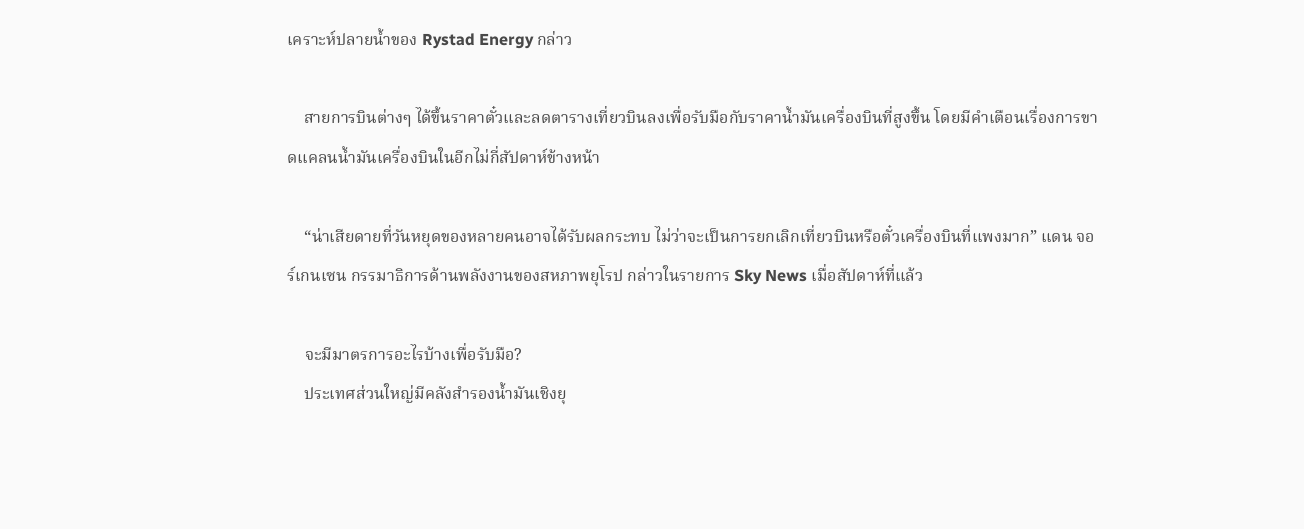เคราะห์ปลายน้ำของ Rystad Energy กล่าว

    สายการบินต่างๆ ได้ขึ้นราคาตั๋วและลดตารางเที่ยวบินลงเพื่อรับมือกับราคาน้ำมันเครื่องบินที่สูงขึ้น โดยมีคำเตือนเรื่องการขาดแคลนน้ำมันเครื่องบินในอีกไม่กี่สัปดาห์ข้างหน้า

    “น่าเสียดายที่วันหยุดของหลายคนอาจได้รับผลกระทบ ไม่ว่าจะเป็นการยกเลิกเที่ยวบินหรือตั๋วเครื่องบินที่แพงมาก” แดน จอร์เกนเซน กรรมาธิการด้านพลังงานของสหภาพยุโรป กล่าวในรายการ Sky News เมื่อสัปดาห์ที่แล้ว

    จะมีมาตรการอะไรบ้างเพื่อรับมือ?
    ประเทศส่วนใหญ่มีคลังสำรองน้ำมันเชิงยุ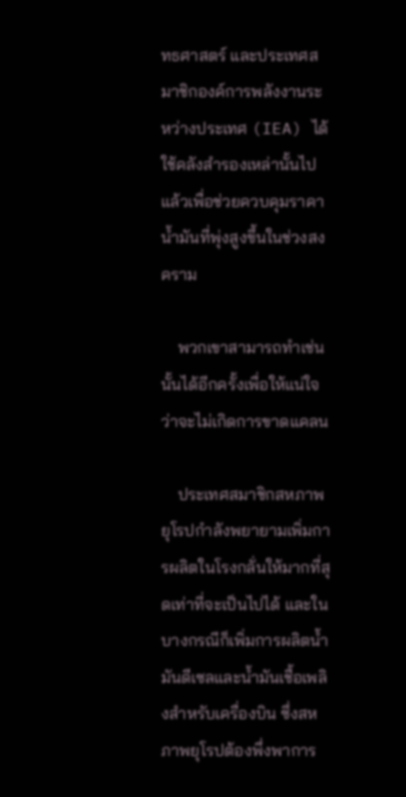ทธศาสตร์ และประเทศสมาชิกองค์การพลังงานระหว่างประเทศ (IEA) ได้ใช้คลังสำรองเหล่านั้นไปแล้วเพื่อช่วยควบคุมราคาน้ำมันที่พุ่งสูงขึ้นในช่วงสงคราม

    พวกเขาสามารถทำเช่นนั้นได้อีกครั้งเพื่อให้แน่ใจว่าจะไม่เกิดการขาดแคลน

    ประเทศสมาชิกสหภาพยุโรปกำลังพยายามเพิ่มการผลิตในโรงกลั่นให้มากที่สุดเท่าที่จะเป็นไปได้ และในบางกรณีก็เพิ่มการผลิตน้ำมันดีเซลและน้ำมันเชื้อเพลิงสำหรับเครื่องบิน ซึ่งสหภาพยุโรปต้องพึ่งพาการ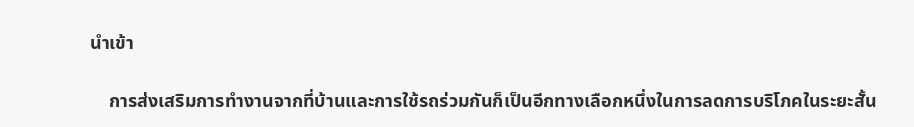นำเข้า

    การส่งเสริมการทำงานจากที่บ้านและการใช้รถร่วมกันก็เป็นอีกทางเลือกหนึ่งในการลดการบริโภคในระยะสั้น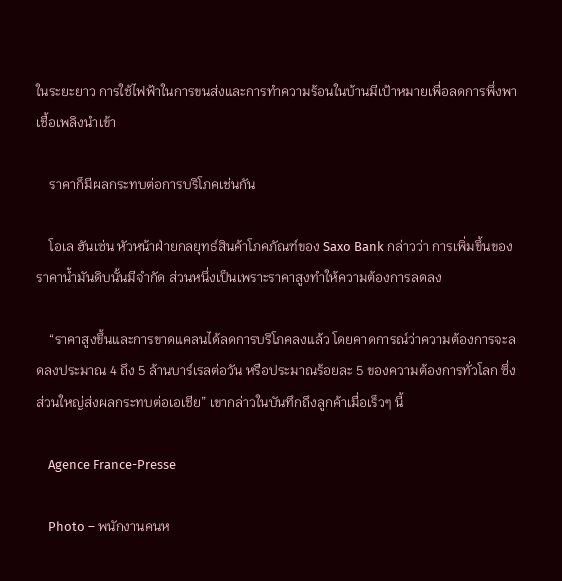ในระยะยาว การใช้ไฟฟ้าในการขนส่งและการทำความร้อนในบ้านมีเป้าหมายเพื่อลดการพึ่งพาเชื้อเพลิงนำเข้า

    ราคาก็มีผลกระทบต่อการบริโภคเช่นกัน

    โอเล ฮันเซ่น หัวหน้าฝ่ายกลยุทธ์สินค้าโภคภัณฑ์ของ Saxo Bank กล่าวว่า การเพิ่มขึ้นของราคาน้ำมันดิบนั้นมีจำกัด ส่วนหนึ่งเป็นเพราะราคาสูงทำให้ความต้องการลดลง

    “ราคาสูงขึ้นและการขาดแคลนได้ลดการบริโภคลงแล้ว โดยคาดการณ์ว่าความต้องการจะลดลงประมาณ 4 ถึง 5 ล้านบาร์เรลต่อวัน หรือประมาณร้อยละ 5 ของความต้องการทั่วโลก ซึ่งส่วนใหญ่ส่งผลกระทบต่อเอเชีย” เขากล่าวในบันทึกถึงลูกค้าเมื่อเร็วๆ นี้

    Agence France-Presse

    Photo – พนักงานคนห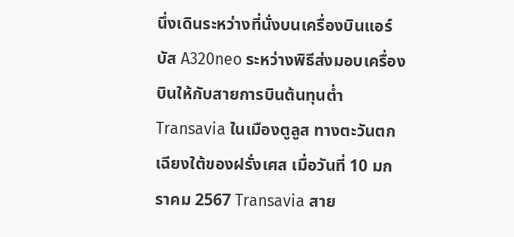นึ่งเดินระหว่างที่นั่งบนเครื่องบินแอร์บัส A320neo ระหว่างพิธีส่งมอบเครื่องบินให้กับสายการบินต้นทุนต่ำ Transavia ในเมืองตูลูส ทางตะวันตกเฉียงใต้ของฝรั่งเศส เมื่อวันที่ 10 มกราคม 2567 Transavia สาย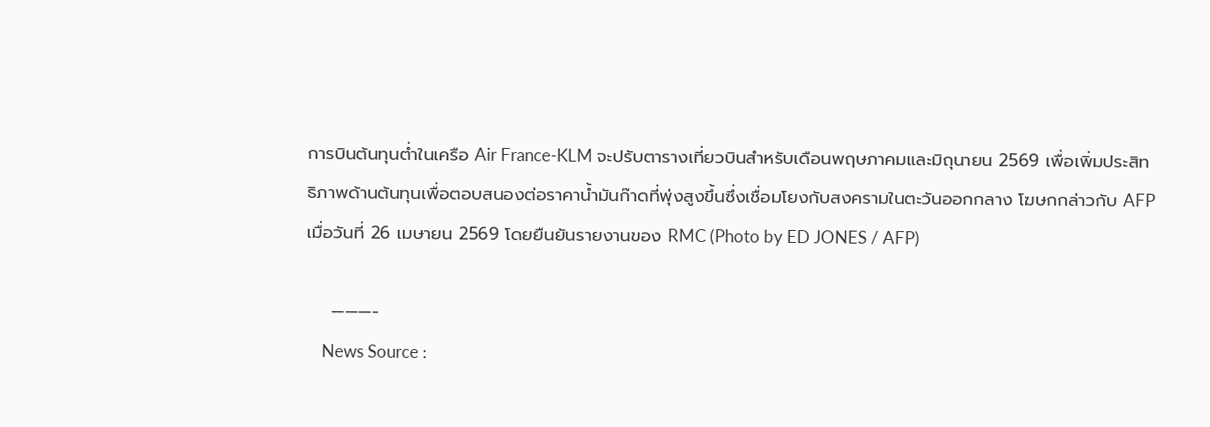การบินต้นทุนต่ำในเครือ Air France-KLM จะปรับตารางเที่ยวบินสำหรับเดือนพฤษภาคมและมิถุนายน 2569 เพื่อเพิ่มประสิทธิภาพด้านต้นทุนเพื่อตอบสนองต่อราคาน้ำมันก๊าดที่พุ่งสูงขึ้นซึ่งเชื่อมโยงกับสงครามในตะวันออกกลาง โฆษกกล่าวกับ AFP เมื่อวันที่ 26 เมษายน 2569 โดยยืนยันรายงานของ RMC (Photo by ED JONES / AFP)

    ———-
    News Source :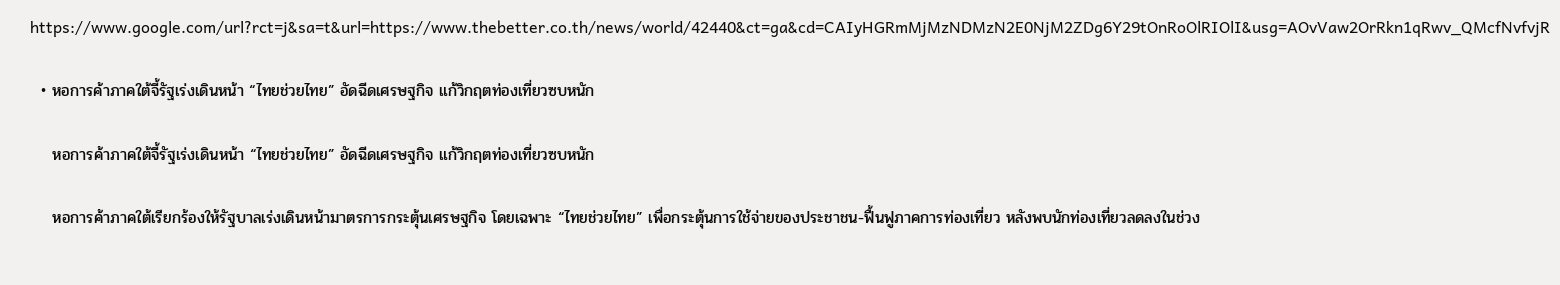https://www.google.com/url?rct=j&sa=t&url=https://www.thebetter.co.th/news/world/42440&ct=ga&cd=CAIyHGRmMjMzNDMzN2E0NjM2ZDg6Y29tOnRoOlRIOlI&usg=AOvVaw2OrRkn1qRwv_QMcfNvfvjR

  • หอการค้าภาคใต้จี้รัฐเร่งเดินหน้า “ไทยช่วยไทย” อัดฉีดเศรษฐกิจ แก้วิกฤตท่องเที่ยวซบหนัก

    หอการค้าภาคใต้จี้รัฐเร่งเดินหน้า “ไทยช่วยไทย” อัดฉีดเศรษฐกิจ แก้วิกฤตท่องเที่ยวซบหนัก

    หอการค้าภาคใต้เรียกร้องให้รัฐบาลเร่งเดินหน้ามาตรการกระตุ้นเศรษฐกิจ โดยเฉพาะ “ไทยช่วยไทย” เพื่อกระตุ้นการใช้จ่ายของประชาชน-ฟื้นฟูภาคการท่องเที่ยว หลังพบนักท่องเที่ยวลดลงในช่วง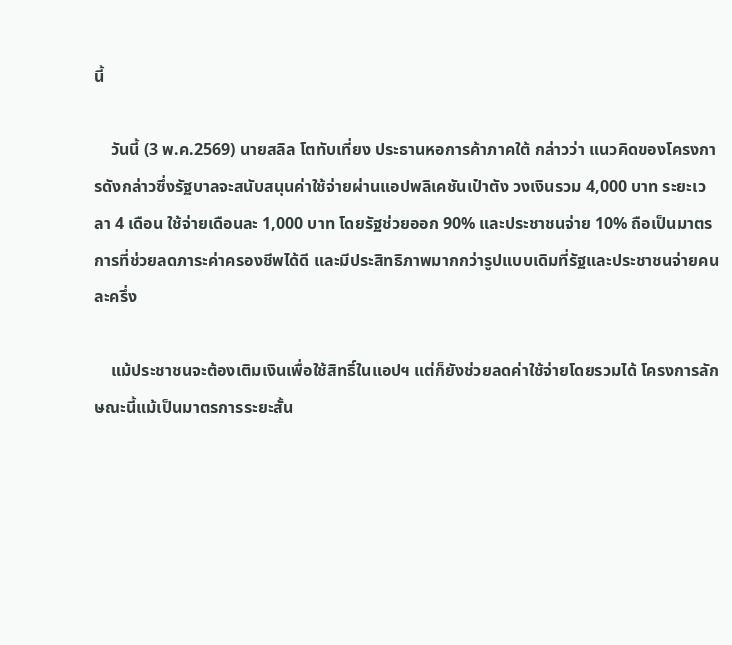นี้

    วันนี้ (3 พ.ค.2569) นายสลิล โตทับเที่ยง ประธานหอการค้าภาคใต้ กล่าวว่า แนวคิดของโครงการดังกล่าวซึ่งรัฐบาลจะสนับสนุนค่าใช้จ่ายผ่านแอปพลิเคชันเป๋าตัง วงเงินรวม 4,000 บาท ระยะเวลา 4 เดือน ใช้จ่ายเดือนละ 1,000 บาท โดยรัฐช่วยออก 90% และประชาชนจ่าย 10% ถือเป็นมาตรการที่ช่วยลดภาระค่าครองชีพได้ดี และมีประสิทธิภาพมากกว่ารูปแบบเดิมที่รัฐและประชาชนจ่ายคนละครึ่ง

    แม้ประชาชนจะต้องเติมเงินเพื่อใช้สิทธิ์ในแอปฯ แต่ก็ยังช่วยลดค่าใช้จ่ายโดยรวมได้ โครงการลักษณะนี้แม้เป็นมาตรการระยะสั้น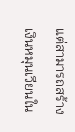แต่สามารถสร้างเงินหมุนเวียนใน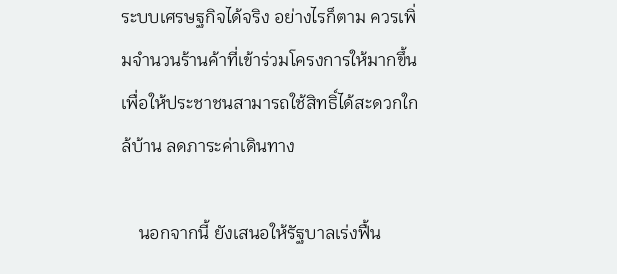ระบบเศรษฐกิจได้จริง อย่างไรก็ตาม ควรเพิ่มจำนวนร้านค้าที่เข้าร่วมโครงการให้มากขึ้น เพื่อให้ประชาชนสามารถใช้สิทธิ์ได้สะดวกใกล้บ้าน ลดภาระค่าเดินทาง

    นอกจากนี้ ยังเสนอให้รัฐบาลเร่งฟื้น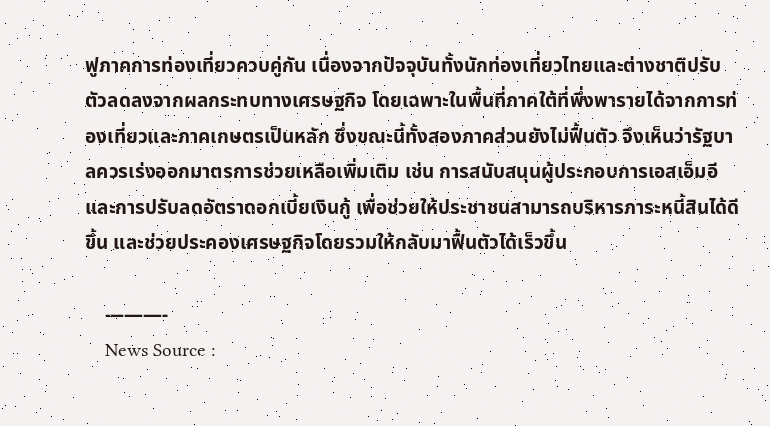ฟูภาคการท่องเที่ยวควบคู่กัน เนื่องจากปัจจุบันทั้งนักท่องเที่ยวไทยและต่างชาติปรับตัวลดลงจากผลกระทบทางเศรษฐกิจ โดยเฉพาะในพื้นที่ภาคใต้ที่พึ่งพารายได้จากการท่องเที่ยวและภาคเกษตรเป็นหลัก ซึ่งขณะนี้ทั้งสองภาคส่วนยังไม่ฟื้นตัว จึงเห็นว่ารัฐบาลควรเร่งออกมาตรการช่วยเหลือเพิ่มเติม เช่น การสนับสนุนผู้ประกอบการเอสเอ็มอี และการปรับลดอัตราดอกเบี้ยเงินกู้ เพื่อช่วยให้ประชาชนสามารถบริหารภาระหนี้สินได้ดีขึ้น และช่วยประคองเศรษฐกิจโดยรวมให้กลับมาฟื้นตัวได้เร็วขึ้น

    ———-
    News Source :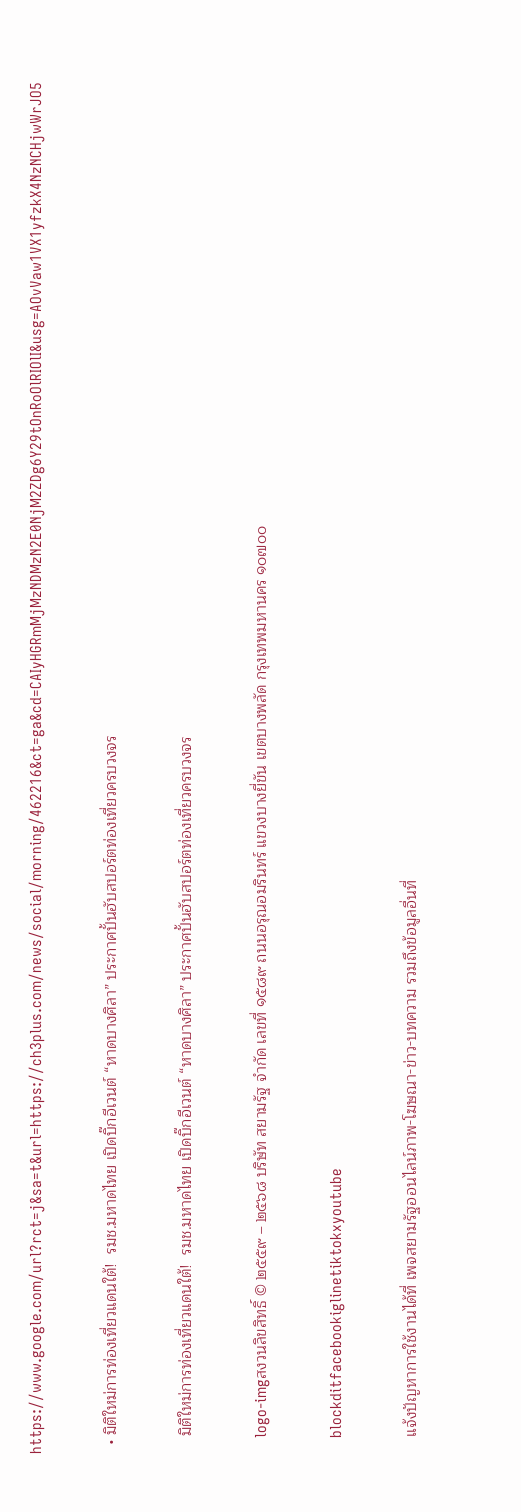https://www.google.com/url?rct=j&sa=t&url=https://ch3plus.com/news/social/morning/462216&ct=ga&cd=CAIyHGRmMjMzNDMzN2E0NjM2ZDg6Y29tOnRoOlRIOlI&usg=AOvVaw1VX1yfzkX4NzNCHjwWrJO5

  • มิติใหม่การท่องเที่ยวแดนใต้!  รมช.มหาดไทย เปิดบิ๊กอีเวนต์ “หาดบางศิลา” ประกาศปั้นฮับสปอร์ตท่องเที่ยวครบวงจร

    มิติใหม่การท่องเที่ยวแดนใต้!  รมช.มหาดไทย เปิดบิ๊กอีเวนต์ “หาดบางศิลา” ประกาศปั้นฮับสปอร์ตท่องเที่ยวครบวงจร

    logo-imgสงวนลิขสิทธิ์ © ๒๕๕๙ – ๒๕๖๘ บริษัท สยามรัฐ จำกัด เลขที่ ๑๕๘๙ ถนนอรุณอมรินทร์ แขวงบางยี่ขัน เขตบางพลัด กรุงเทพมหานคร ๑๐๗๐๐

    blockditfacebookiglinetiktokxyoutube

    แจ้งปัญหาการใช้งานได้ที่ เพจสยามรัฐออนไลน์ภาพ-โฆษณา-ข่าว-บทความ รวมถึงข้อมูลอื่นที่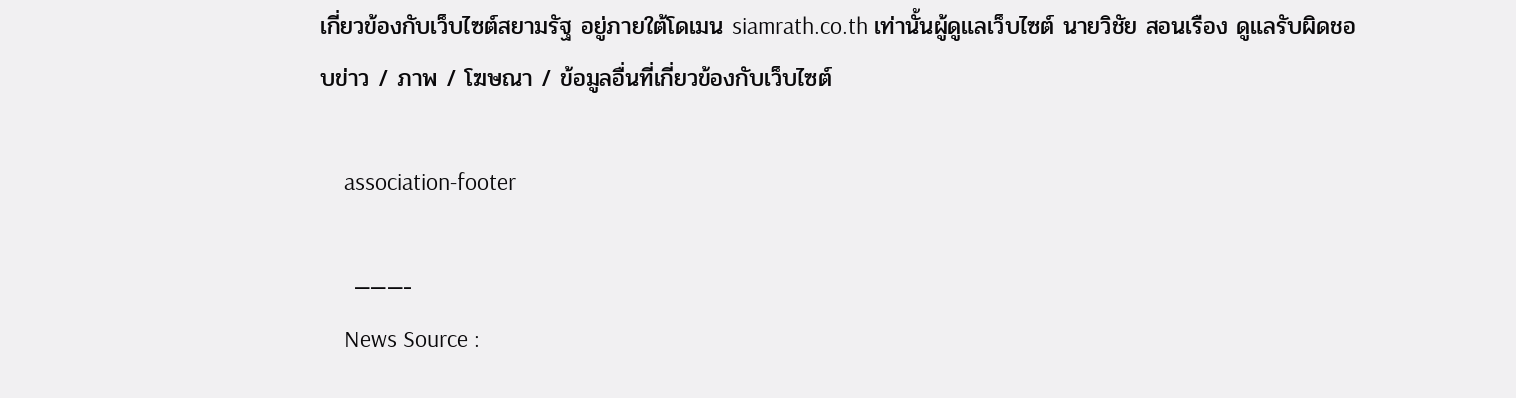เกี่ยวข้องกับเว็บไซต์สยามรัฐ อยู่ภายใต้โดเมน siamrath.co.th เท่านั้นผู้ดูแลเว็บไซต์ นายวิชัย สอนเรือง ดูแลรับผิดชอบข่าว / ภาพ / โฆษณา / ข้อมูลอื่นที่เกี่ยวข้องกับเว็บไซต์

    association-footer

    ———-
    News Source :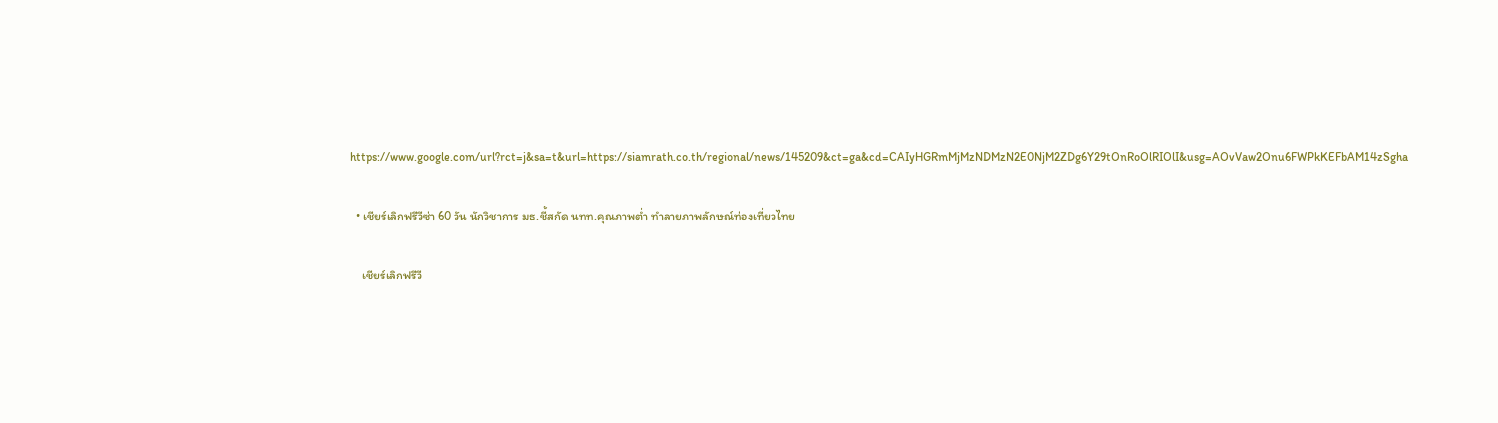https://www.google.com/url?rct=j&sa=t&url=https://siamrath.co.th/regional/news/145209&ct=ga&cd=CAIyHGRmMjMzNDMzN2E0NjM2ZDg6Y29tOnRoOlRIOlI&usg=AOvVaw2Onu6FWPkKEFbAM14zSgha

  • เชียร์เลิกฟรีวีซ่า 60 วัน นักวิชาการ มธ.ชี้สกัด นทท.คุณภาพต่ำ ทำลายภาพลักษณ์ท่องเที่ยวไทย

    เชียร์เลิกฟรีวี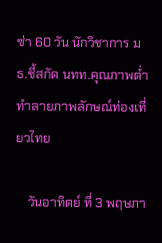ซ่า 60 วัน นักวิชาการ มธ.ชี้สกัด นทท.คุณภาพต่ำ ทำลายภาพลักษณ์ท่องเที่ยวไทย

    วันอาทิตย์ ที่ 3 พฤษภา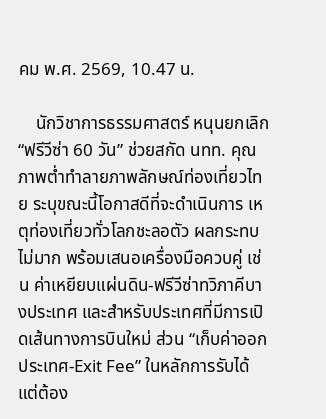คม พ.ศ. 2569, 10.47 น.

    นักวิชาการธรรมศาสตร์ หนุนยกเลิก “ฟรีวีซ่า 60 วัน” ช่วยสกัด นทท. คุณภาพต่ำทำลายภาพลักษณ์ท่องเที่ยวไทย ระบุขณะนี้โอกาสดีที่จะดำเนินการ เหตุท่องเที่ยวทั่วโลกชะลอตัว ผลกระทบไม่มาก พร้อมเสนอเครื่องมือควบคู่ เช่น ค่าเหยียบแผ่นดิน-ฟรีวีซ่าทวิภาคีบางประเทศ และสำหรับประเทศที่มีการเปิดเส้นทางการบินใหม่ ส่วน “เก็บค่าออกประเทศ-Exit Fee” ในหลักการรับได้ แต่ต้อง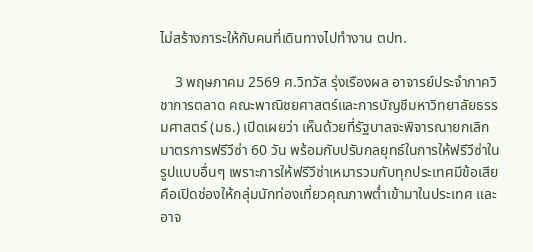ไม่สร้างภาระให้กับคนที่เดินทางไปทำงาน ตปท.

    3 พฤษภาคม 2569 ศ.วิทวัส รุ่งเรืองผล อาจารย์ประจำภาควิชาการตลาด คณะพาณิชยศาสตร์และการบัญชีมหาวิทยาลัยธรรมศาสตร์ (มธ.) เปิดเผยว่า เห็นด้วยที่รัฐบาลจะพิจารณายกเลิกมาตรการฟรีวีซ่า 60 วัน พร้อมกับปรับกลยุทธ์ในการให้ฟรีวีซ่าในรูปแบบอื่นๆ เพราะการให้ฟรีวีซ่าเหมารวมกับทุกประเทศมีข้อเสียคือเปิดช่องให้กลุ่มนักท่องเที่ยวคุณภาพต่ำเข้ามาในประเทศ และอาจ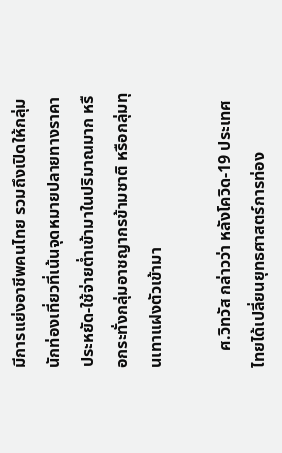มีการแย่งอาชีพคนไทย รวมถึงเปิดให้กลุ่มนักท่องเที่ยวที่เน้นจุดหมายปลายทางราคาประหยัด-ใช้จ่ายต่ำเข้ามาในปริมาณมาก หรือกระทั่งกลุ่มอาชญากรข้ามชาติ หรือกลุ่มทุนเทาแฝงตัวเข้ามา

    ศ.วิทวัส กล่าวว่า หลังโควิด-19 ประเทศไทยได้เปลี่ยนยุทธศาสตร์การท่อง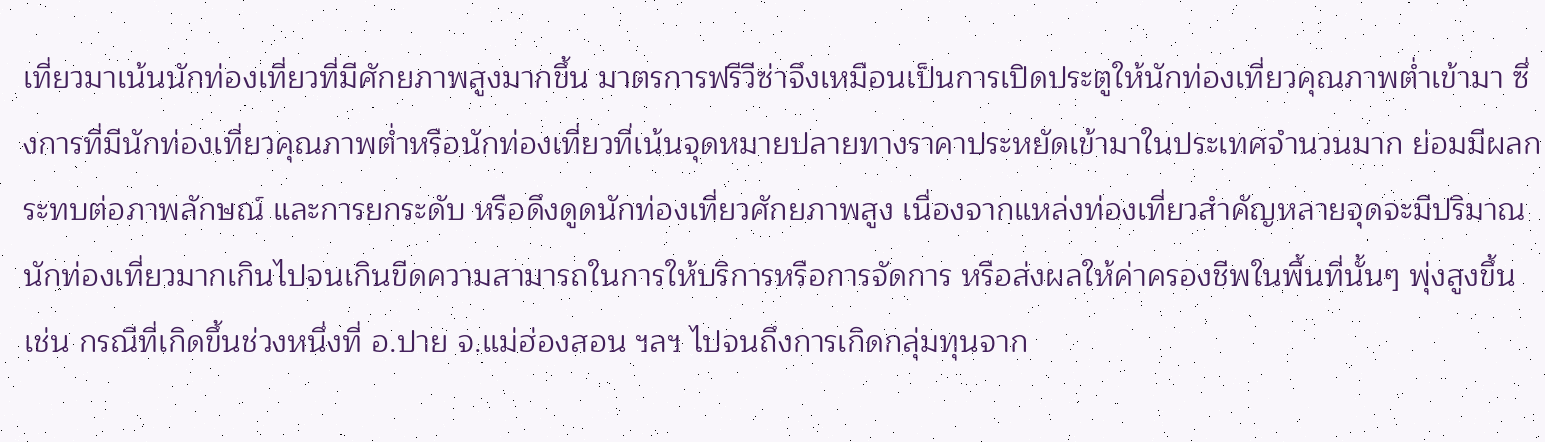เที่ยวมาเน้นนักท่องเที่ยวที่มีศักยภาพสูงมากขึ้น มาตรการฟรีวีซ่าจึงเหมือนเป็นการเปิดประตูให้นักท่องเที่ยวคุณภาพต่ำเข้ามา ซึ่งการที่มีนักท่องเที่ยวคุณภาพต่ำหรือนักท่องเที่ยวที่เน้นจุดหมายปลายทางราคาประหยัดเข้ามาในประเทศจำนวนมาก ย่อมมีผลกระทบต่อภาพลักษณ์ และการยกระดับ หรือดึงดูดนักท่องเที่ยวศักยภาพสูง เนื่องจากแหล่งท่องเที่ยวสำคัญหลายจุดจะมีปริมาณนักท่องเที่ยวมากเกินไปจนเกินขีดความสามารถในการให้บริการหรือการจัดการ หรือส่งผลให้ค่าครองชีพในพื้นที่นั้นๆ พุ่งสูงขึ้น เช่น กรณีที่เกิดขึ้นช่วงหนึ่งที่ อ.ปาย จ.แม่ฮ่องสอน ฯลฯ ไปจนถึงการเกิดกลุ่มทุนจาก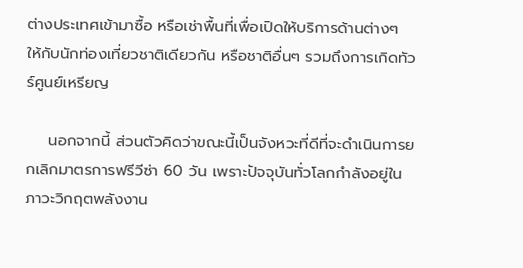ต่างประเทศเข้ามาซื้อ หรือเช่าพื้นที่เพื่อเปิดให้บริการด้านต่างๆ ให้กับนักท่องเที่ยวชาติเดียวกัน หรือชาติอื่นๆ รวมถึงการเกิดทัวร์ศูนย์เหรียญ

    นอกจากนี้ ส่วนตัวคิดว่าขณะนี้เป็นจังหวะที่ดีที่จะดำเนินการยกเลิกมาตรการฟรีวีซ่า 60 วัน เพราะปัจจุบันทั่วโลกกำลังอยู่ในภาวะวิกฤตพลังงาน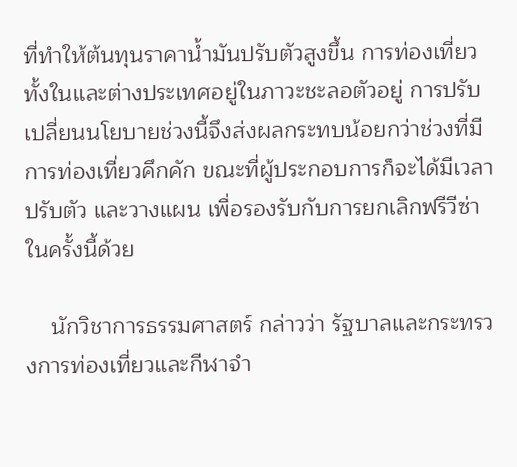ที่ทำให้ต้นทุนราคาน้ำมันปรับตัวสูงขึ้น การท่องเที่ยวทั้งในและต่างประเทศอยู่ในภาวะชะลอตัวอยู่ การปรับเปลี่ยนนโยบายช่วงนี้จึงส่งผลกระทบน้อยกว่าช่วงที่มีการท่องเที่ยวคึกคัก ขณะที่ผู้ประกอบการก็จะได้มีเวลาปรับตัว และวางแผน เพื่อรองรับกับการยกเลิกฟรีวีซ่าในครั้งนี้ด้วย

    นักวิชาการธรรมศาสตร์ กล่าวว่า รัฐบาลและกระทรวงการท่องเที่ยวและกีฬาจำ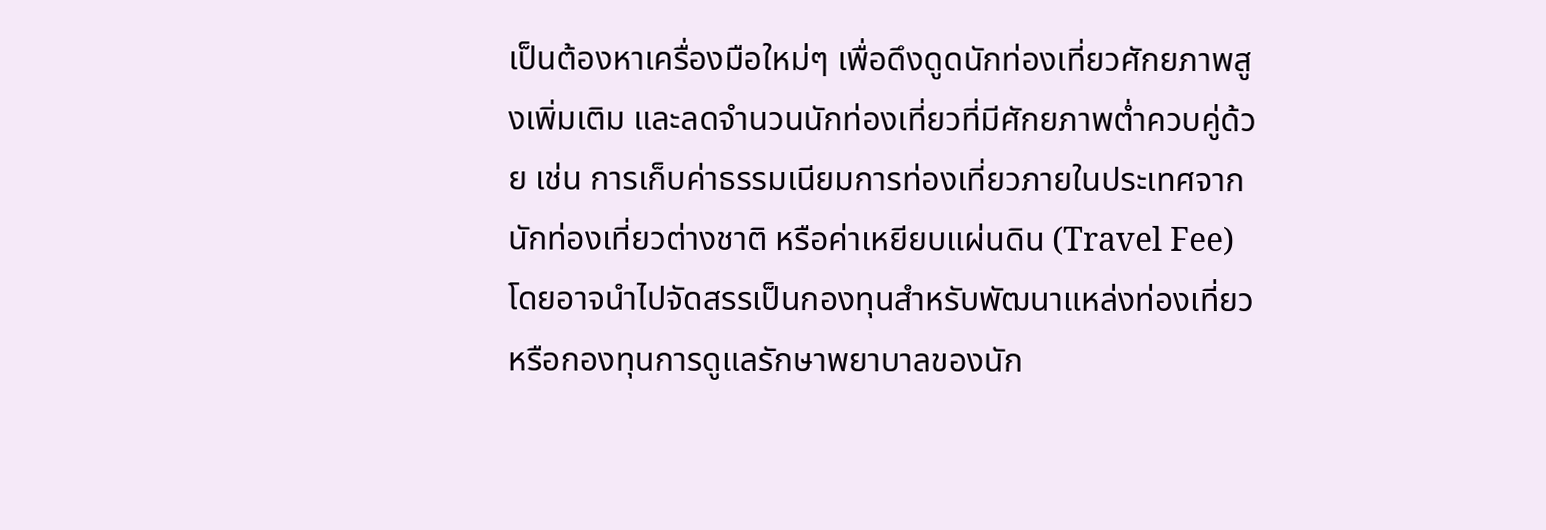เป็นต้องหาเครื่องมือใหม่ๆ เพื่อดึงดูดนักท่องเที่ยวศักยภาพสูงเพิ่มเติม และลดจำนวนนักท่องเที่ยวที่มีศักยภาพต่ำควบคู่ด้วย เช่น การเก็บค่าธรรมเนียมการท่องเที่ยวภายในประเทศจากนักท่องเที่ยวต่างชาติ หรือค่าเหยียบแผ่นดิน (Travel Fee) โดยอาจนำไปจัดสรรเป็นกองทุนสำหรับพัฒนาแหล่งท่องเที่ยว หรือกองทุนการดูแลรักษาพยาบาลของนัก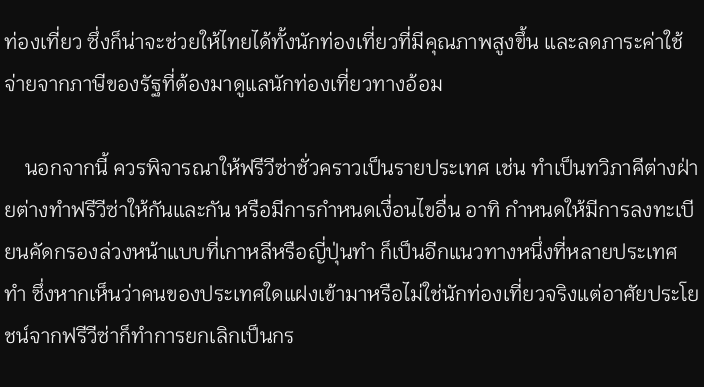ท่องเที่ยว ซึ่งก็น่าจะช่วยให้ไทยได้ทั้งนักท่องเที่ยวที่มีคุณภาพสูงขึ้น และลดภาระค่าใช้จ่ายจากภาษีของรัฐที่ต้องมาดูแลนักท่องเที่ยวทางอ้อม

    นอกจากนี้ ควรพิจารณาให้ฟรีวีซ่าชั่วคราวเป็นรายประเทศ เช่น ทำเป็นทวิภาคีต่างฝ่ายต่างทำฟรีวีซ่าให้กันและกัน หรือมีการกำหนดเงื่อนไขอื่น อาทิ กำหนดให้มีการลงทะเบียนคัดกรองล่วงหน้าแบบที่เกาหลีหรือญี่ปุ่นทำ ก็เป็นอีกแนวทางหนึ่งที่หลายประเทศทำ ซึ่งหากเห็นว่าคนของประเทศใดแฝงเข้ามาหรือไม่ใช่นักท่องเที่ยวจริงแต่อาศัยประโยชน์จากฟรีวีซ่าก็ทำการยกเลิกเป็นกร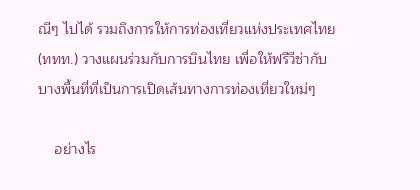ณีๆ ไปได้ รวมถึงการให้การท่องเที่ยวแห่งประเทศไทย (ททท.) วางแผนร่วมกับการบินไทย เพื่อให้ฟรีวีซ่ากับบางพื้นที่ที่เป็นการเปิดเส้นทางการท่องเที่ยวใหม่ๆ

    อย่างไร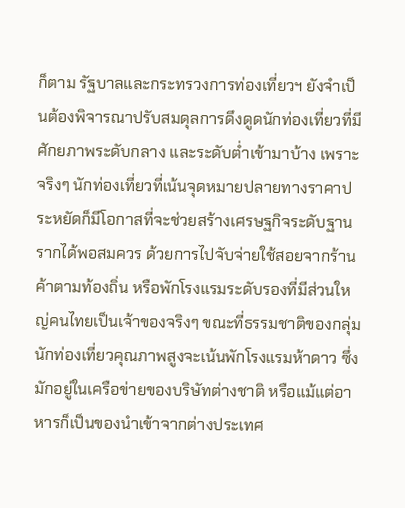ก็ตาม รัฐบาลและกระทรวงการท่องเที่ยวฯ ยังจำเป็นต้องพิจารณาปรับสมดุลการดึงดูดนักท่องเที่ยวที่มีศักยภาพระดับกลาง และระดับต่ำเข้ามาบ้าง เพราะจริงๆ นักท่องเที่ยวที่เน้นจุดหมายปลายทางราคาประหยัดก็มีโอกาสที่จะช่วยสร้างเศรษฐกิจระดับฐานรากได้พอสมควร ด้วยการไปจับจ่ายใช้สอยจากร้านค้าตามท้องถิ่น หรือพักโรงแรมระดับรองที่มีส่วนใหญ่คนไทยเป็นเจ้าของจริงๆ ขณะที่ธรรมชาติของกลุ่มนักท่องเที่ยวคุณภาพสูงจะเน้นพักโรงแรมห้าดาว ซึ่งมักอยู่ในเครือข่ายของบริษัทต่างชาติ หรือแม้แต่อาหารก็เป็นของนำเข้าจากต่างประเทศ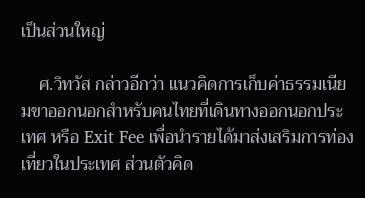เป็นส่วนใหญ่

    ศ.วิทวัส กล่าวอีกว่า แนวคิดการเก็บค่าธรรมเนียมขาออกนอกสำหรับคนไทยที่เดินทางออกนอกประเทศ หรือ Exit Fee เพื่อนำรายได้มาส่งเสริมการท่องเที่ยวในประเทศ ส่วนตัวคิด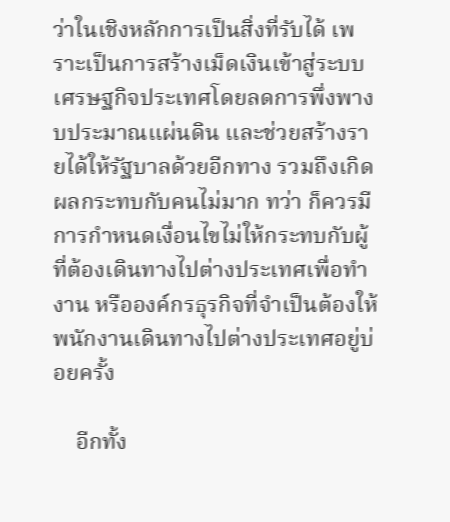ว่าในเชิงหลักการเป็นสิ่งที่รับได้ เพราะเป็นการสร้างเม็ดเงินเข้าสู่ระบบเศรษฐกิจประเทศโดยลดการพึ่งพางบประมาณแผ่นดิน และช่วยสร้างรายได้ให้รัฐบาลด้วยอีกทาง รวมถึงเกิดผลกระทบกับคนไม่มาก ทว่า ก็ควรมีการกำหนดเงื่อนไขไม่ให้กระทบกับผู้ที่ต้องเดินทางไปต่างประเทศเพื่อทำงาน หรือองค์กรธุรกิจที่จำเป็นต้องให้พนักงานเดินทางไปต่างประเทศอยู่บ่อยครั้ง

    อีกทั้ง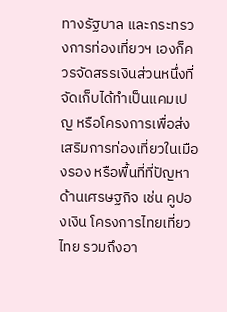ทางรัฐบาล และกระทรวงการท่องเที่ยวฯ เองก็ควรจัดสรรเงินส่วนหนึ่งที่จัดเก็บได้ทำเป็นแคมเปญ หรือโครงการเพื่อส่งเสริมการท่องเที่ยวในเมืองรอง หรือพื้นที่ที่ปัญหาด้านเศรษฐกิจ เช่น คูปองเงิน โครงการไทยเที่ยวไทย รวมถึงอา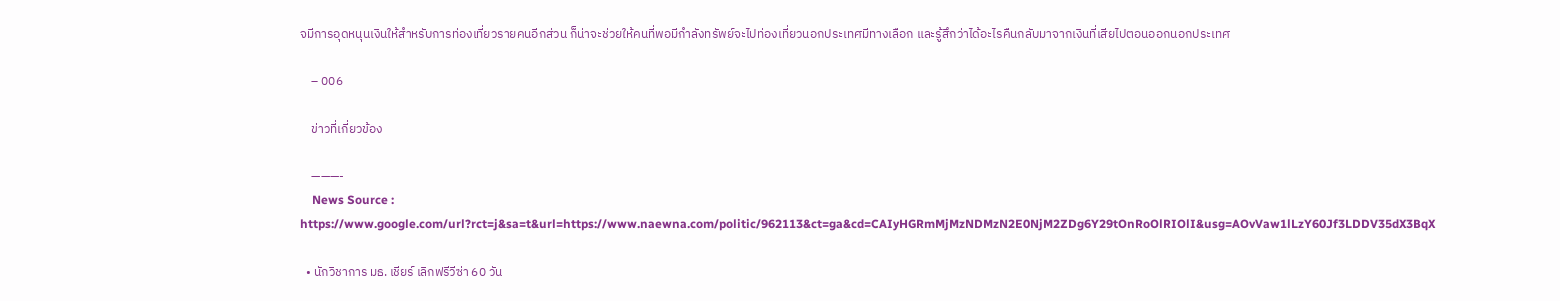จมีการอุดหนุนเงินให้สำหรับการท่องเที่ยวรายคนอีกส่วน ก็น่าจะช่วยให้คนที่พอมีกำลังทรัพย์จะไปท่องเที่ยวนอกประเทศมีทางเลือก และรู้สึกว่าได้อะไรคืนกลับมาจากเงินที่เสียไปตอนออกนอกประเทศ

    – 006

    ข่าวที่เกี่ยวข้อง

    ———-
    News Source : https://www.google.com/url?rct=j&sa=t&url=https://www.naewna.com/politic/962113&ct=ga&cd=CAIyHGRmMjMzNDMzN2E0NjM2ZDg6Y29tOnRoOlRIOlI&usg=AOvVaw1lLzY60Jf3LDDV35dX3BqX

  • นักวิชาการ มธ. เชียร์ เลิกฟรีวีซ่า 60 วัน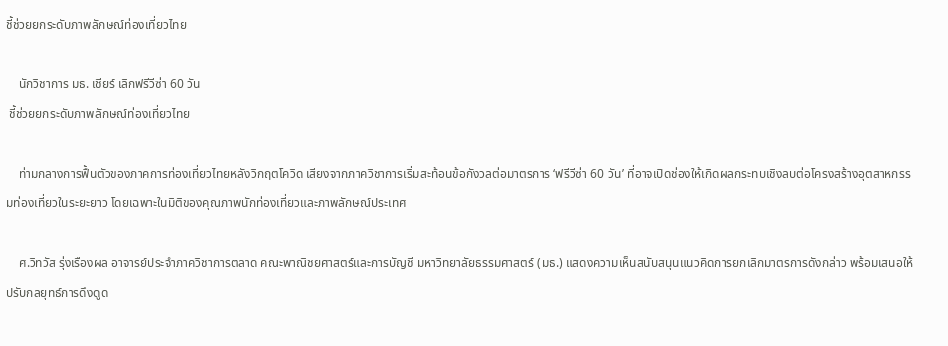ชี้ช่วยยกระดับภาพลักษณ์ท่องเที่ยวไทย

    นักวิชาการ มธ. เชียร์ เลิกฟรีวีซ่า 60 วัน
 ชี้ช่วยยกระดับภาพลักษณ์ท่องเที่ยวไทย

    ท่ามกลางการฟื้นตัวของภาคการท่องเที่ยวไทยหลังวิกฤตโควิด เสียงจากภาควิชาการเริ่มสะท้อนข้อกังวลต่อมาตรการ ‘ฟรีวีซ่า 60 วัน’ ที่อาจเปิดช่องให้เกิดผลกระทบเชิงลบต่อโครงสร้างอุตสาหกรรมท่องเที่ยวในระยะยาว โดยเฉพาะในมิติของคุณภาพนักท่องเที่ยวและภาพลักษณ์ประเทศ

    ศ.วิทวัส รุ่งเรืองผล อาจารย์ประจำภาควิชาการตลาด คณะพาณิชยศาสตร์และการบัญชี มหาวิทยาลัยธรรมศาสตร์ (มธ.) แสดงความเห็นสนับสนุนแนวคิดการยกเลิกมาตรการดังกล่าว พร้อมเสนอให้ปรับกลยุทธ์การดึงดูด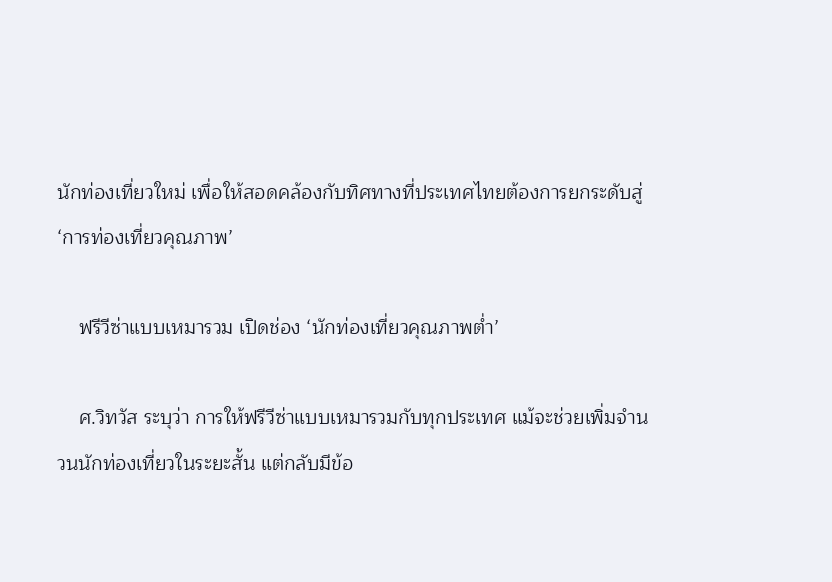นักท่องเที่ยวใหม่ เพื่อให้สอดคล้องกับทิศทางที่ประเทศไทยต้องการยกระดับสู่ ‘การท่องเที่ยวคุณภาพ’

    ฟรีวีซ่าแบบเหมารวม เปิดช่อง ‘นักท่องเที่ยวคุณภาพต่ำ’

    ศ.วิทวัส ระบุว่า การให้ฟรีวีซ่าแบบเหมารวมกับทุกประเทศ แม้จะช่วยเพิ่มจำนวนนักท่องเที่ยวในระยะสั้น แต่กลับมีข้อ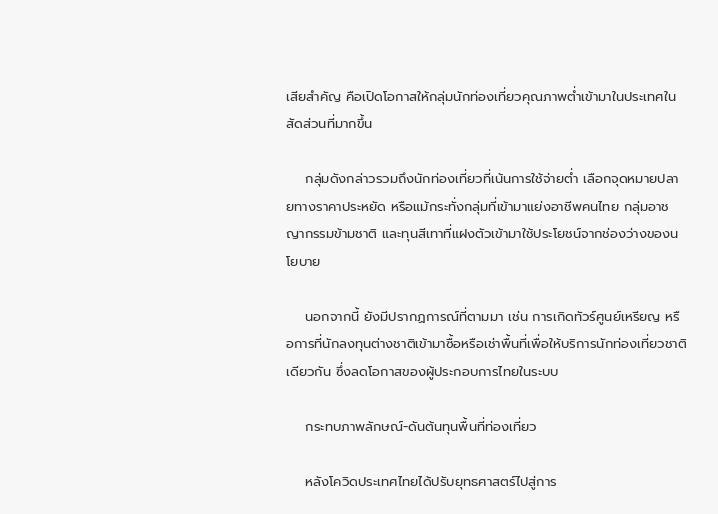เสียสำคัญ คือเปิดโอกาสให้กลุ่มนักท่องเที่ยวคุณภาพต่ำเข้ามาในประเทศในสัดส่วนที่มากขึ้น

    กลุ่มดังกล่าวรวมถึงนักท่องเที่ยวที่เน้นการใช้จ่ายต่ำ เลือกจุดหมายปลายทางราคาประหยัด หรือแม้กระทั่งกลุ่มที่เข้ามาแย่งอาชีพคนไทย กลุ่มอาชญากรรมข้ามชาติ และทุนสีเทาที่แฝงตัวเข้ามาใช้ประโยชน์จากช่องว่างของนโยบาย

    นอกจากนี้ ยังมีปรากฏการณ์ที่ตามมา เช่น การเกิดทัวร์ศูนย์เหรียญ หรือการที่นักลงทุนต่างชาติเข้ามาซื้อหรือเช่าพื้นที่เพื่อให้บริการนักท่องเที่ยวชาติเดียวกัน ซึ่งลดโอกาสของผู้ประกอบการไทยในระบบ

    กระทบภาพลักษณ์-ดันต้นทุนพื้นที่ท่องเที่ยว

    หลังโควิดประเทศไทยได้ปรับยุทธศาสตร์ไปสู่การ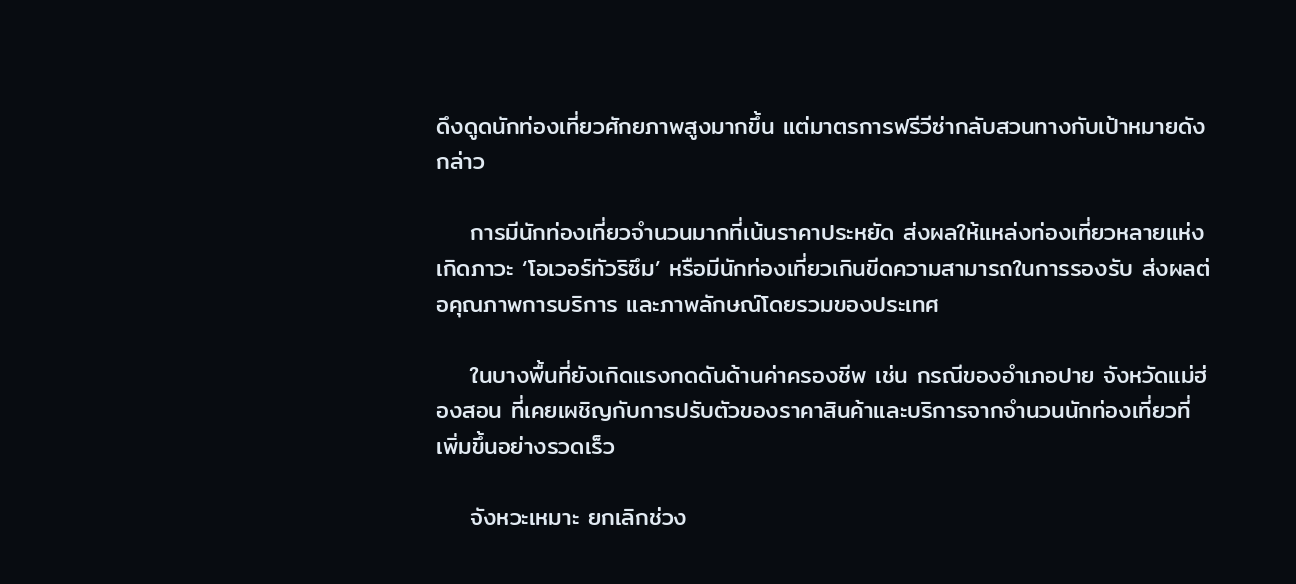ดึงดูดนักท่องเที่ยวศักยภาพสูงมากขึ้น แต่มาตรการฟรีวีซ่ากลับสวนทางกับเป้าหมายดังกล่าว

    การมีนักท่องเที่ยวจำนวนมากที่เน้นราคาประหยัด ส่งผลให้แหล่งท่องเที่ยวหลายแห่งเกิดภาวะ ‘โอเวอร์ทัวริซึม’ หรือมีนักท่องเที่ยวเกินขีดความสามารถในการรองรับ ส่งผลต่อคุณภาพการบริการ และภาพลักษณ์โดยรวมของประเทศ

    ในบางพื้นที่ยังเกิดแรงกดดันด้านค่าครองชีพ เช่น กรณีของอำเภอปาย จังหวัดแม่ฮ่องสอน ที่เคยเผชิญกับการปรับตัวของราคาสินค้าและบริการจากจำนวนนักท่องเที่ยวที่เพิ่มขึ้นอย่างรวดเร็ว

    จังหวะเหมาะ ยกเลิกช่วง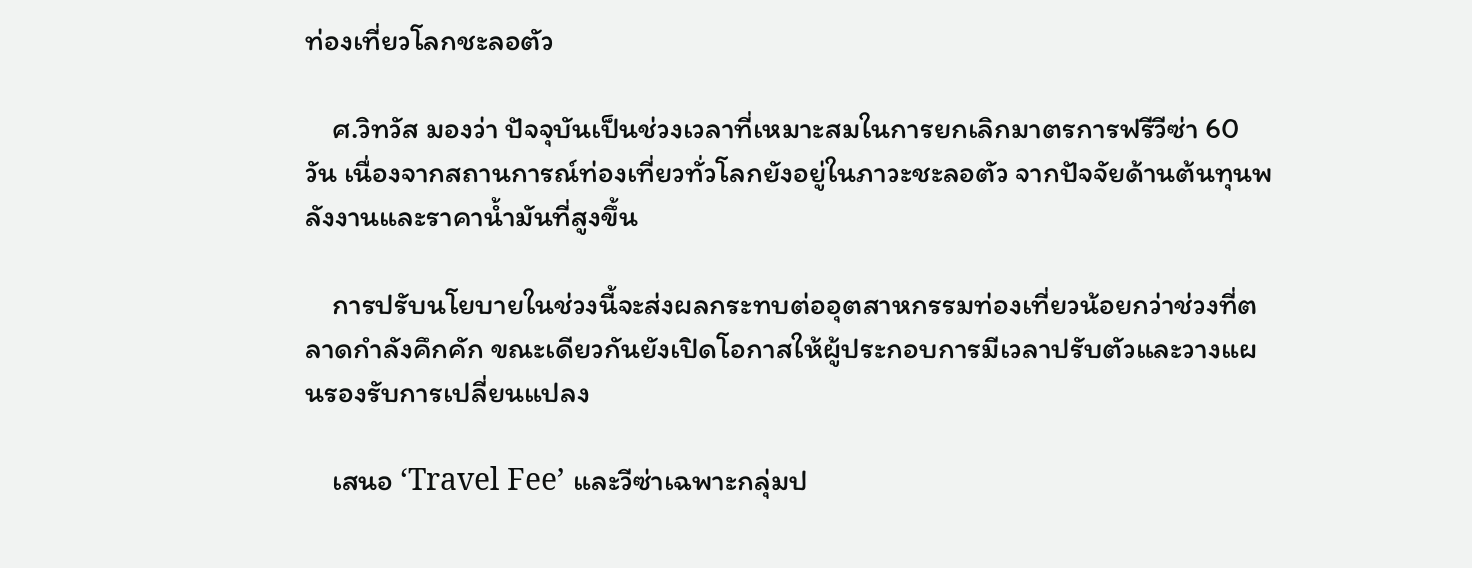ท่องเที่ยวโลกชะลอตัว

    ศ.วิทวัส มองว่า ปัจจุบันเป็นช่วงเวลาที่เหมาะสมในการยกเลิกมาตรการฟรีวีซ่า 60 วัน เนื่องจากสถานการณ์ท่องเที่ยวทั่วโลกยังอยู่ในภาวะชะลอตัว จากปัจจัยด้านต้นทุนพลังงานและราคาน้ำมันที่สูงขึ้น

    การปรับนโยบายในช่วงนี้จะส่งผลกระทบต่ออุตสาหกรรมท่องเที่ยวน้อยกว่าช่วงที่ตลาดกำลังคึกคัก ขณะเดียวกันยังเปิดโอกาสให้ผู้ประกอบการมีเวลาปรับตัวและวางแผนรองรับการเปลี่ยนแปลง

    เสนอ ‘Travel Fee’ และวีซ่าเฉพาะกลุ่มป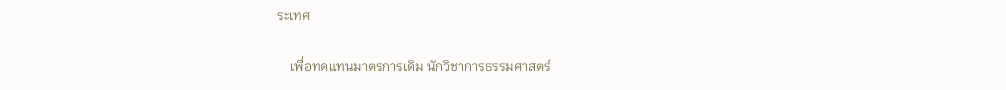ระเทศ

    เพื่อทดแทนมาตรการเดิม นักวิชาการธรรมศาสตร์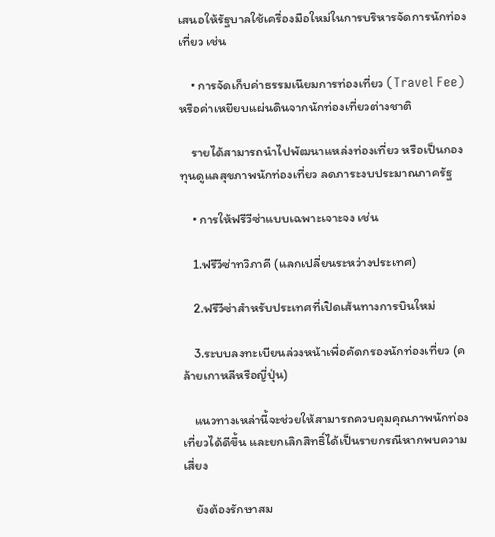เสนอให้รัฐบาลใช้เครื่องมือใหม่ในการบริหารจัดการนักท่องเที่ยว เช่น

    • การจัดเก็บค่าธรรมเนียมการท่องเที่ยว (Travel Fee) หรือค่าเหยียบแผ่นดินจากนักท่องเที่ยวต่างชาติ

    รายได้สามารถนำไปพัฒนาแหล่งท่องเที่ยว หรือเป็นกองทุนดูแลสุขภาพนักท่องเที่ยว ลดภาระงบประมาณภาครัฐ

    • การให้ฟรีวีซ่าแบบเฉพาะเจาะจง เช่น

    1.ฟรีวีซ่าทวิภาคี (แลกเปลี่ยนระหว่างประเทศ)

    2.ฟรีวีซ่าสำหรับประเทศที่เปิดเส้นทางการบินใหม่

    3.ระบบลงทะเบียนล่วงหน้าเพื่อคัดกรองนักท่องเที่ยว (คล้ายเกาหลีหรือญี่ปุ่น)

    แนวทางเหล่านี้จะช่วยให้สามารถควบคุมคุณภาพนักท่องเที่ยวได้ดีขึ้น และยกเลิกสิทธิ์ได้เป็นรายกรณีหากพบความเสี่ยง

    ยังต้องรักษาสม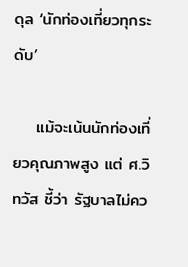ดุล ‘นักท่องเที่ยวทุกระดับ’

    แม้จะเน้นนักท่องเที่ยวคุณภาพสูง แต่ ศ.วิทวัส ชี้ว่า รัฐบาลไม่คว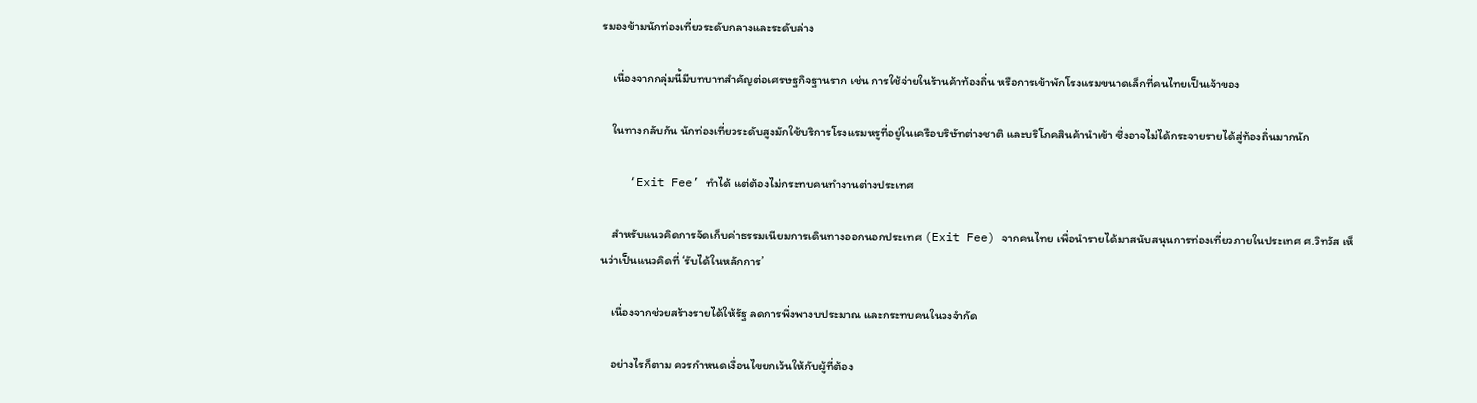รมองข้ามนักท่องเที่ยวระดับกลางและระดับล่าง

    เนื่องจากกลุ่มนี้มีบทบาทสำคัญต่อเศรษฐกิจฐานราก เช่น การใช้จ่ายในร้านค้าท้องถิ่น หรือการเข้าพักโรงแรมขนาดเล็กที่คนไทยเป็นเจ้าของ

    ในทางกลับกัน นักท่องเที่ยวระดับสูงมักใช้บริการโรงแรมหรูที่อยู่ในเครือบริษัทต่างชาติ และบริโภคสินค้านำเข้า ซึ่งอาจไม่ได้กระจายรายได้สู่ท้องถิ่นมากนัก

    ‘Exit Fee’ ทำได้ แต่ต้องไม่กระทบคนทำงานต่างประเทศ

    สำหรับแนวคิดการจัดเก็บค่าธรรมเนียมการเดินทางออกนอกประเทศ (Exit Fee) จากคนไทย เพื่อนำรายได้มาสนับสนุนการท่องเที่ยวภายในประเทศ ศ.วิทวัส เห็นว่าเป็นแนวคิดที่ ‘รับได้ในหลักการ’

    เนื่องจากช่วยสร้างรายได้ให้รัฐ ลดการพึ่งพางบประมาณ และกระทบคนในวงจำกัด

    อย่างไรก็ตาม ควรกำหนดเงื่อนไขยกเว้นให้กับผู้ที่ต้อง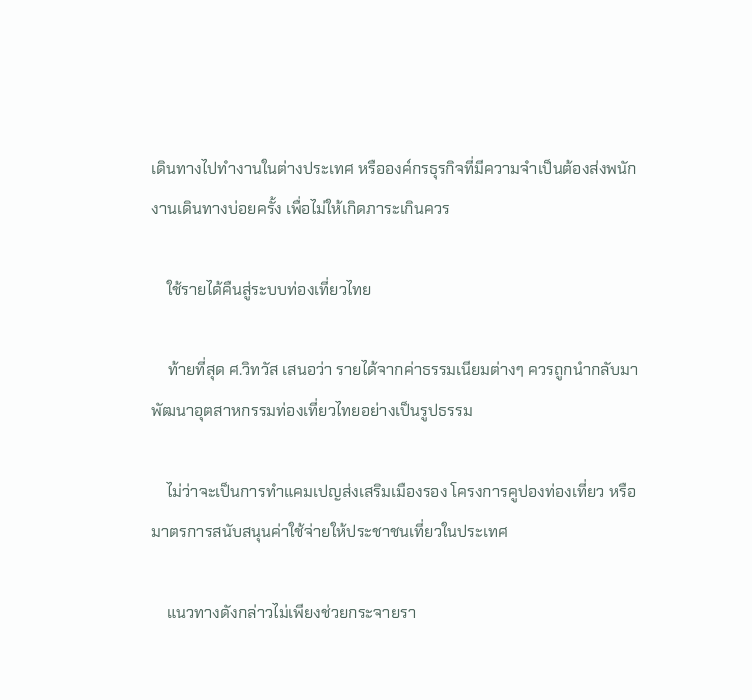เดินทางไปทำงานในต่างประเทศ หรือองค์กรธุรกิจที่มีความจำเป็นต้องส่งพนักงานเดินทางบ่อยครั้ง เพื่อไม่ให้เกิดภาระเกินควร

    ใช้รายได้คืนสู่ระบบท่องเที่ยวไทย

    ท้ายที่สุด ศ.วิทวัส เสนอว่า รายได้จากค่าธรรมเนียมต่างๆ ควรถูกนำกลับมาพัฒนาอุตสาหกรรมท่องเที่ยวไทยอย่างเป็นรูปธรรม

    ไม่ว่าจะเป็นการทำแคมเปญส่งเสริมเมืองรอง โครงการคูปองท่องเที่ยว หรือมาตรการสนับสนุนค่าใช้จ่ายให้ประชาชนเที่ยวในประเทศ

    แนวทางดังกล่าวไม่เพียงช่วยกระจายรา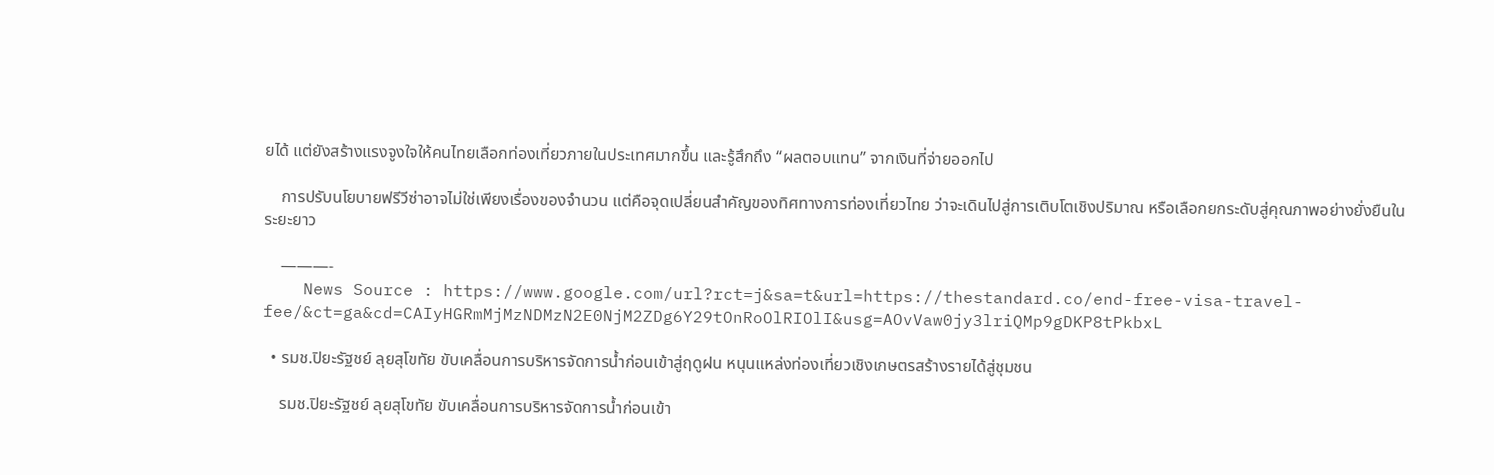ยได้ แต่ยังสร้างแรงจูงใจให้คนไทยเลือกท่องเที่ยวภายในประเทศมากขึ้น และรู้สึกถึง “ผลตอบแทน” จากเงินที่จ่ายออกไป

    การปรับนโยบายฟรีวีซ่าอาจไม่ใช่เพียงเรื่องของจำนวน แต่คือจุดเปลี่ยนสำคัญของทิศทางการท่องเที่ยวไทย ว่าจะเดินไปสู่การเติบโตเชิงปริมาณ หรือเลือกยกระดับสู่คุณภาพอย่างยั่งยืนในระยะยาว

    ———-
    News Source : https://www.google.com/url?rct=j&sa=t&url=https://thestandard.co/end-free-visa-travel-fee/&ct=ga&cd=CAIyHGRmMjMzNDMzN2E0NjM2ZDg6Y29tOnRoOlRIOlI&usg=AOvVaw0jy3lriQMp9gDKP8tPkbxL

  • รมช.ปิยะรัฐชย์ ลุยสุโขทัย ขับเคลื่อนการบริหารจัดการน้ำก่อนเข้าสู่ฤดูฝน หนุนแหล่งท่องเที่ยวเชิงเกษตรสร้างรายได้สู่ชุมชน

    รมช.ปิยะรัฐชย์ ลุยสุโขทัย ขับเคลื่อนการบริหารจัดการน้ำก่อนเข้า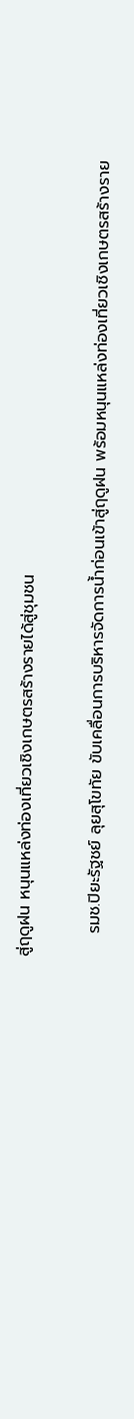สู่ฤดูฝน หนุนแหล่งท่องเที่ยวเชิงเกษตรสร้างรายได้สู่ชุมชน

    รมช.ปิยะรัฐชย์ ลุยสุโขทัย ขับเคลื่อนการบริหารจัดการน้ำก่อนเข้าสู่ฤดูฝน พร้อมหนุนแหล่งท่องเที่ยวเชิงเกษตรสร้างราย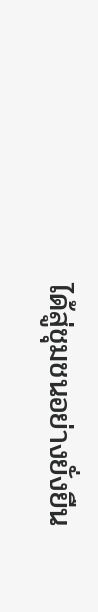ได้สู่ชุมชนอย่างยั่งยืน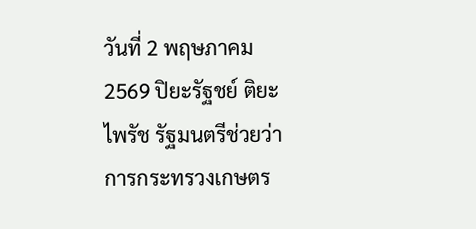วันที่ 2 พฤษภาคม 2569 ปิยะรัฐชย์ ติยะไพรัช รัฐมนตรีช่วยว่าการกระทรวงเกษตร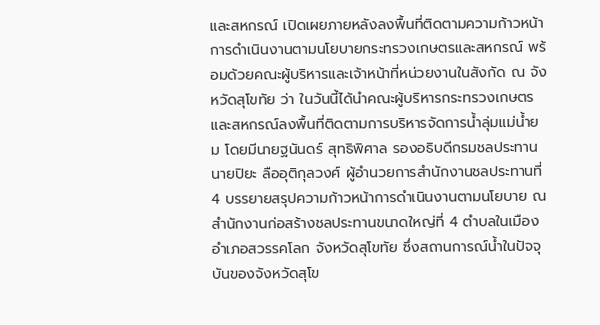และสหกรณ์ เปิดเผยภายหลังลงพื้นที่ติดตามความก้าวหน้าการดำเนินงานตามนโยบายกระทรวงเกษตรและสหกรณ์ พร้อมด้วยคณะผู้บริหารและเจ้าหน้าที่หน่วยงานในสังกัด ณ จังหวัดสุโขทัย ว่า ในวันนี้ได้นำคณะผู้บริหารกระทรวงเกษตรและสหกรณ์ลงพื้นที่ติดตามการบริหารจัดการน้ำลุ่มแม่น้ำยม โดยมีนายฐนันดร์ สุทธิพิศาล รองอธิบดีกรมชลประทาน นายปิยะ ลืออุติกุลวงศ์ ผู้อำนวยการสำนักงานชลประทานที่ 4 บรรยายสรุปความก้าวหน้าการดำเนินงานตามนโยบาย ณ สำนักงานก่อสร้างชลประทานขนาดใหญ่ที่ 4 ตำบลในเมือง อำเภอสวรรคโลก จังหวัดสุโขทัย ซึ่งสถานการณ์น้ำในปัจจุบันของจังหวัดสุโข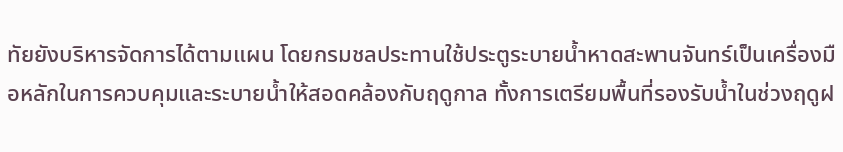ทัยยังบริหารจัดการได้ตามแผน โดยกรมชลประทานใช้ประตูระบายน้ำหาดสะพานจันทร์เป็นเครื่องมือหลักในการควบคุมและระบายน้ำให้สอดคล้องกับฤดูกาล ทั้งการเตรียมพื้นที่รองรับน้ำในช่วงฤดูฝ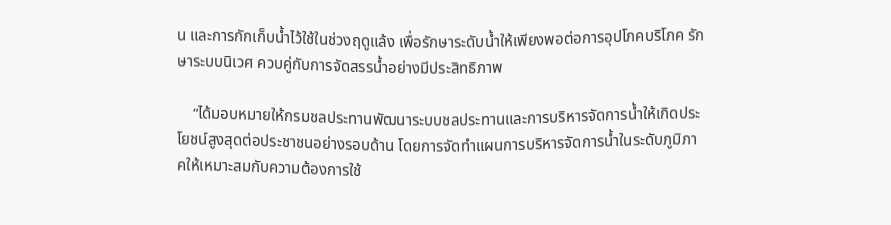น และการกักเก็บน้ำไว้ใช้ในช่วงฤดูแล้ง เพื่อรักษาระดับน้ำให้เพียงพอต่อการอุปโภคบริโภค รักษาระบบนิเวศ ควบคู่กับการจัดสรรน้ำอย่างมีประสิทธิภาพ

    “ได้มอบหมายให้กรมชลประทานพัฒนาระบบชลประทานและการบริหารจัดการน้ำให้เกิดประโยชน์สูงสุดต่อประชาชนอย่างรอบด้าน โดยการจัดทำแผนการบริหารจัดการน้ำในระดับภูมิภาคให้เหมาะสมกับความต้องการใช้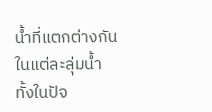น้ำที่แตกต่างกันในแต่ละลุ่มน้ำทั้งในปัจ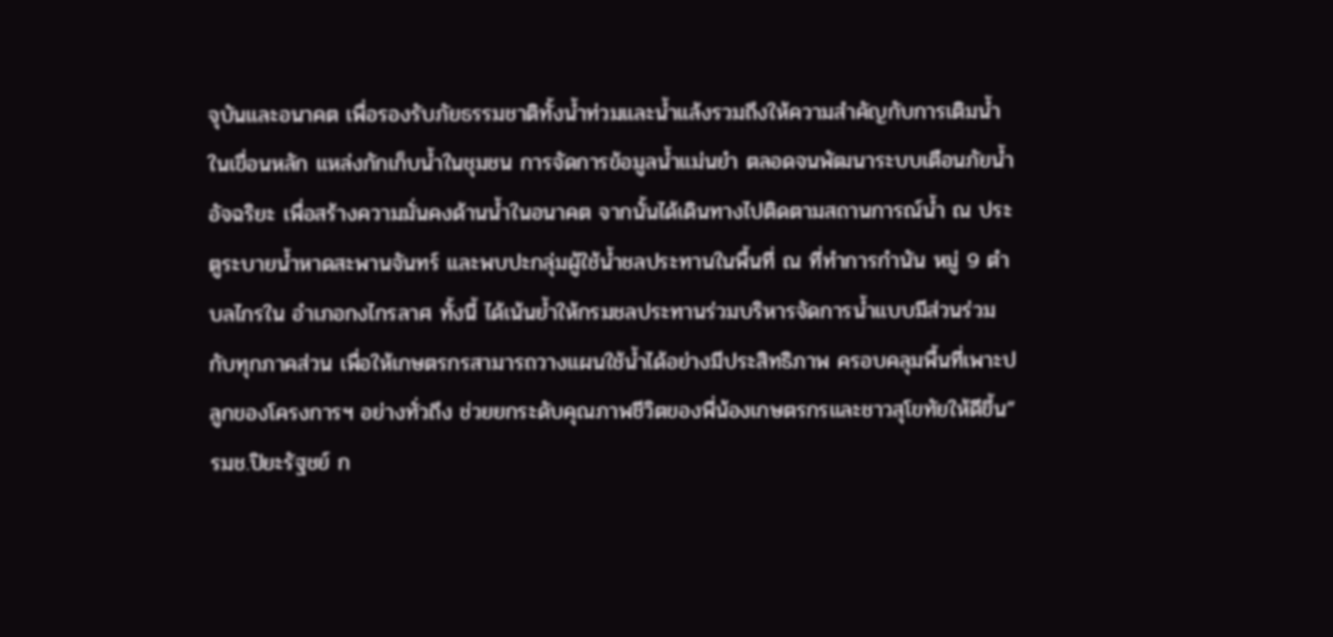จุบันและอนาคต เพื่อรองรับภัยธรรมชาติทั้งน้ำท่วมและน้ำแล้งรวมถึงให้ความสำคัญกับการเติมน้ำในเขื่อนหลัก แหล่งกักเก็บน้ำในชุมชน การจัดการข้อมูลน้ำแม่นยำ ตลอดจนพัฒนาระบบเตือนภัยน้ำอัจฉริยะ เพื่อสร้างความมั่นคงด้านน้ำในอนาคต จากนั้นได้เดินทางไปติดตามสถานการณ์น้ำ ณ ประตูระบายน้ำหาดสะพานจันทร์ และพบปะกลุ่มผู้ใช้น้ำชลประทานในพื้นที่ ณ ที่ทำการกำนัน หมู่ 9 ตำบลไกรใน อำเภอกงไกรลาศ ทั้งนี้ ได้เน้นย้ำให้กรมชลประทานร่วมบริหารจัดการน้ำแบบมีส่วนร่วมกับทุกภาคส่วน เพื่อให้เกษตรกรสามารถวางแผนใช้น้ำได้อย่างมีประสิทธิภาพ ครอบคลุมพื้นที่เพาะปลูกของโครงการฯ อย่างทั่วถึง ช่วยยกระดับคุณภาพชีวิตของพี่น้องเกษตรกรและชาวสุโขทัยให้ดีขึ้น” รมช.ปิยะรัฐชย์ ก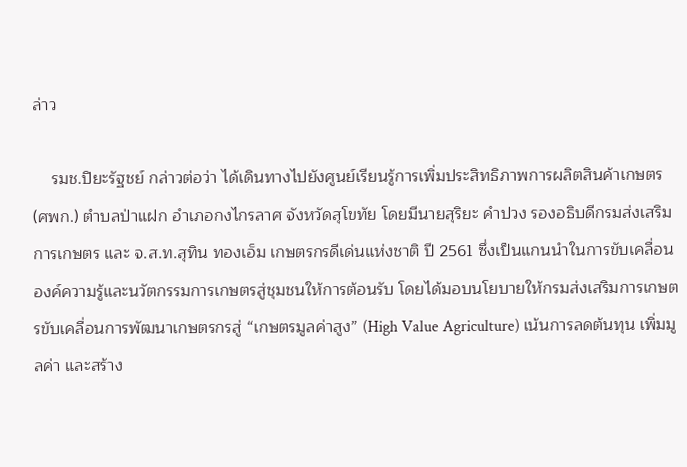ล่าว

    รมช.ปิยะรัฐชย์ กล่าวต่อว่า ได้เดินทางไปยังศูนย์เรียนรู้การเพิ่มประสิทธิภาพการผลิตสินค้าเกษตร (ศพก.) ตำบลป่าแฝก อำเภอกงไกรลาศ จังหวัดสุโขทัย โดยมีนายสุริยะ คำปวง รองอธิบดีกรมส่งเสริมการเกษตร และ จ.ส.ท.สุทิน ทองเอ็ม เกษตรกรดีเด่นแห่งชาติ ปี 2561 ซึ่งเป็นแกนนำในการขับเคลื่อนองค์ความรู้และนวัตกรรมการเกษตรสู่ชุมชนให้การต้อนรับ โดยได้มอบนโยบายให้กรมส่งเสริมการเกษตรขับเคลื่อนการพัฒนาเกษตรกรสู่ “เกษตรมูลค่าสูง” (High Value Agriculture) เน้นการลดต้นทุน เพิ่มมูลค่า และสร้าง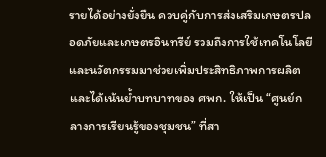รายได้อย่างยั่งยืน ควบคู่กับการส่งเสริมเกษตรปลอดภัยและเกษตรอินทรีย์ รวมถึงการใช้เทคโนโลยีและนวัตกรรมมาช่วยเพิ่มประสิทธิภาพการผลิต และได้เน้นย้ำบทบาทของ ศพก. ให้เป็น “ศูนย์กลางการเรียนรู้ของชุมชน” ที่สา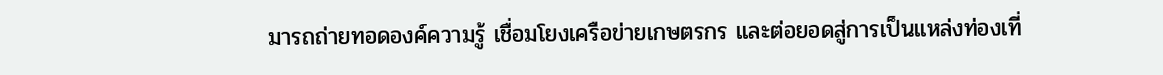มารถถ่ายทอดองค์ความรู้ เชื่อมโยงเครือข่ายเกษตรกร และต่อยอดสู่การเป็นแหล่งท่องเที่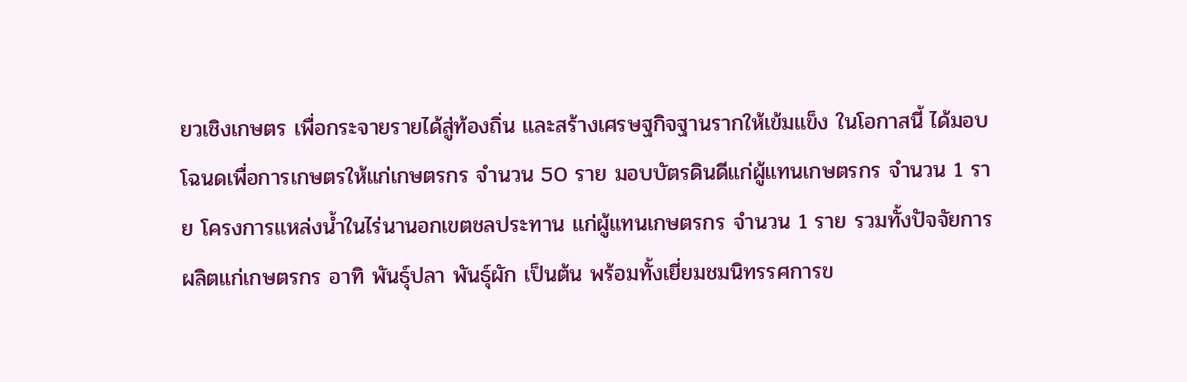ยวเชิงเกษตร เพื่อกระจายรายได้สู่ท้องถิ่น และสร้างเศรษฐกิจฐานรากให้เข้มแข็ง ในโอกาสนี้ ได้มอบโฉนดเพื่อการเกษตรให้แก่เกษตรกร จำนวน 50 ราย มอบบัตรดินดีแก่ผู้แทนเกษตรกร จำนวน 1 ราย โครงการแหล่งน้ำในไร่นานอกเขตชลประทาน แก่ผู้แทนเกษตรกร จำนวน 1 ราย รวมทั้งปัจจัยการผลิตแก่เกษตรกร อาทิ พันธุ์ปลา พันธุ์ผัก เป็นต้น พร้อมทั้งเยี่ยมชมนิทรรศการข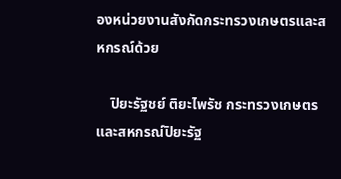องหน่วยงานสังกัดกระทรวงเกษตรและสหกรณ์ด้วย

    ปิยะรัฐชย์ ติยะไพรัช กระทรวงเกษตรและสหกรณ์ปิยะรัฐ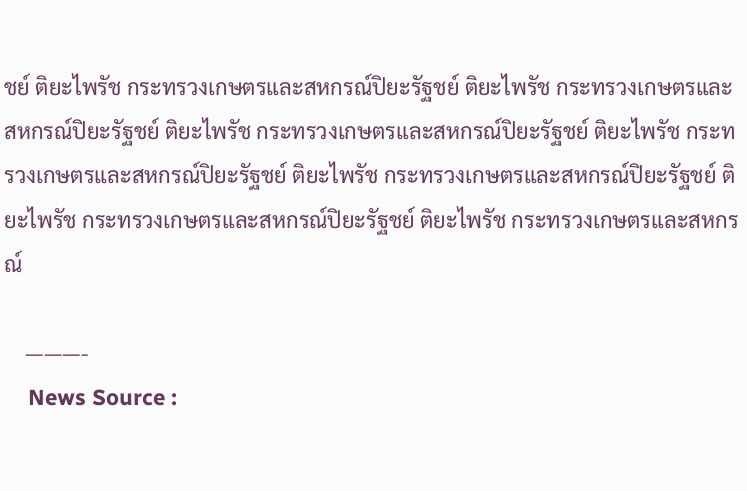ชย์ ติยะไพรัช กระทรวงเกษตรและสหกรณ์ปิยะรัฐชย์ ติยะไพรัช กระทรวงเกษตรและสหกรณ์ปิยะรัฐชย์ ติยะไพรัช กระทรวงเกษตรและสหกรณ์ปิยะรัฐชย์ ติยะไพรัช กระทรวงเกษตรและสหกรณ์ปิยะรัฐชย์ ติยะไพรัช กระทรวงเกษตรและสหกรณ์ปิยะรัฐชย์ ติยะไพรัช กระทรวงเกษตรและสหกรณ์ปิยะรัฐชย์ ติยะไพรัช กระทรวงเกษตรและสหกรณ์

    ———-
    News Source :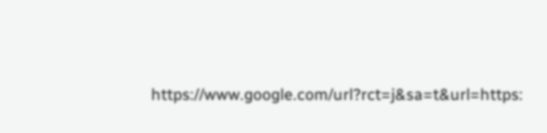https://www.google.com/url?rct=j&sa=t&url=https: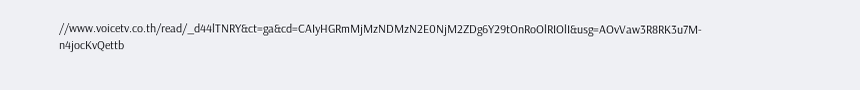//www.voicetv.co.th/read/_d44lTNRY&ct=ga&cd=CAIyHGRmMjMzNDMzN2E0NjM2ZDg6Y29tOnRoOlRIOlI&usg=AOvVaw3R8RK3u7M-n4jocKvQettb